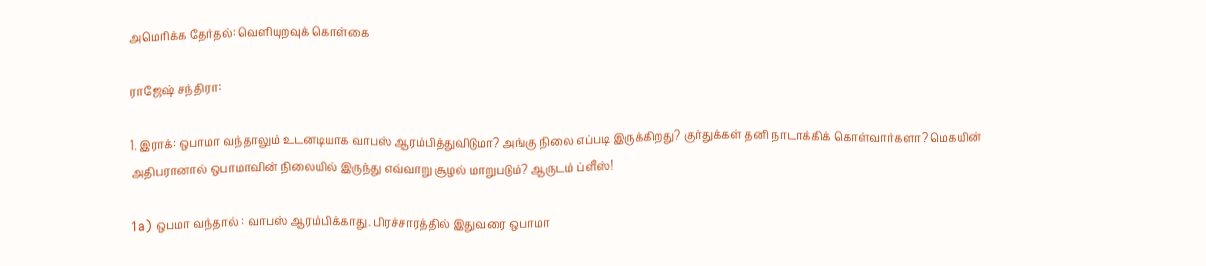அமெரிக்க தேர்தல்: வெளியுறவுக் கொள்கை

ராஜேஷ் சந்திரா:

1. இராக்: ஒபாமா வந்தாலும் உடனடியாக வாபஸ் ஆரம்பித்துவிடுமா? அங்கு நிலை எப்படி இருக்கிறது? குர்துக்கள் தனி நாடாக்கிக் கொள்வார்களா? மெகயின் அதிபரானால் ஒபாமாவின் நிலையில் இருந்து எவ்வாறு சூழல் மாறுபடும்? ஆருடம் ப்ளீஸ்!

1a) ஒபமா வந்தால் : வாபஸ் ஆரம்பிக்காது. பிரச்சாரத்தில் இதுவரை ஒபாமா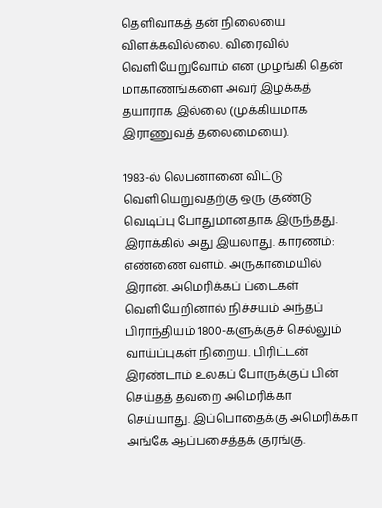தெளிவாகத் தன் நிலையை விளக்கவில்லை. விரைவில் வெளியேறுவோம் என முழங்கி தென் மாகாணங்களை அவர் இழக்கத் தயாராக இல்லை (முக்கியமாக இராணுவத் தலைமையை).

1983-ல் லெபனானை விட்டு வெளியெறுவதற்கு ஒரு குண்டு வெடிப்பு போதுமானதாக இருந்தது. இராக்கில் அது இயலாது. காரணம்: எண்ணை வளம். அருகாமையில் இரான். அமெரிக்கப் ப்டைகள் வெளியேறினால் நிச்சயம் அந்தப் பிராந்தியம் 1800-களுக்குச் செல்லும் வாய்ப்புகள் நிறைய. பிரிட்டன் இரண்டாம் உலகப் போருக்குப் பின் செய்தத் தவறை அமெரிக்கா செய்யாது. இப்பொதைக்கு அமெரிக்கா அங்கே ஆப்பசைத்தக் குரங்கு.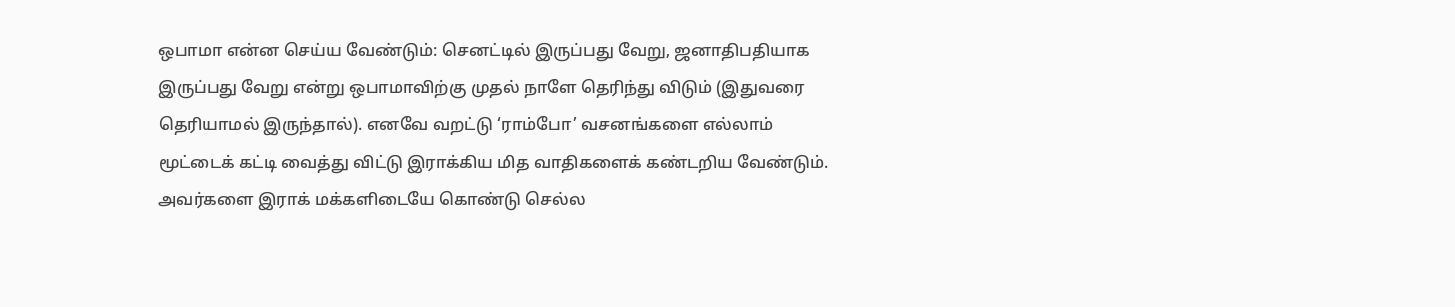ஒபாமா என்ன செய்ய வேண்டும்: செனட்டில் இருப்பது வேறு, ஜனாதிபதியாக இருப்பது வேறு என்று ஒபாமாவிற்கு முதல் நாளே தெரிந்து விடும் (இதுவரை தெரியாமல் இருந்தால்). எனவே வறட்டு ‘ராம்போ’ வசனங்களை எல்லாம் மூட்டைக் கட்டி வைத்து விட்டு இராக்கிய மித வாதிகளைக் கண்டறிய வேண்டும். அவர்களை இராக் மக்களிடையே கொண்டு செல்ல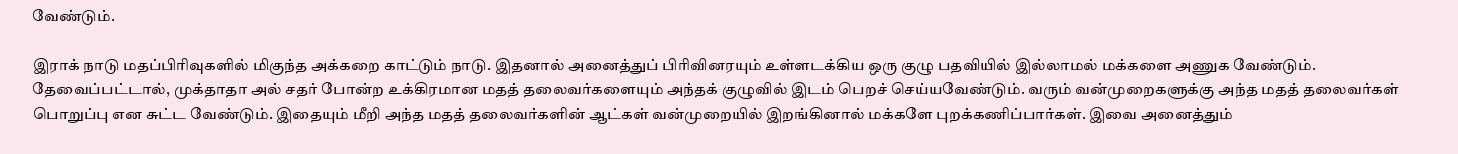வேண்டும்.

இராக் நாடு மதப்பிரிவுகளில் மிகுந்த அக்கறை காட்டும் நாடு. இதனால் அனைத்துப் பிரிவினரயும் உள்ளடக்கிய ஒரு குழு பதவியில் இல்லாமல் மக்களை அணுக வேண்டும். தேவைப்பட்டால், முக்தாதா அல் சதர் போன்ற உக்கிரமான மதத் தலைவர்களையும் அந்தக் குழுவில் இடம் பெறச் செய்யவேண்டும். வரும் வன்முறைகளுக்கு அந்த மதத் தலைவர்கள் பொறுப்பு என சுட்ட வேண்டும். இதையும் மீறி அந்த மதத் தலைவர்களின் ஆட்கள் வன்முறையில் இறங்கினால் மக்களே புறக்கணிப்பார்கள். இவை அனைத்தும்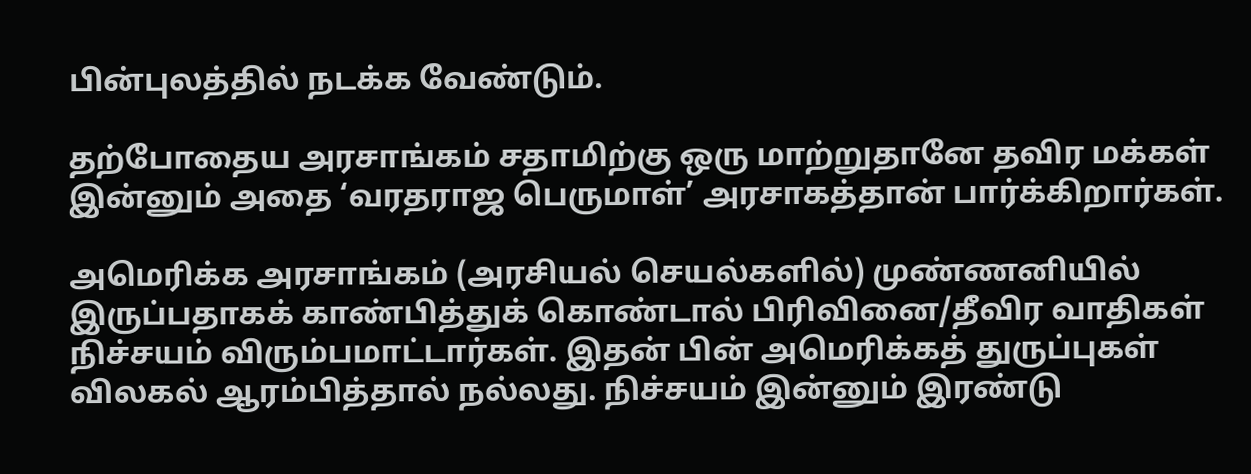பின்புலத்தில் நடக்க வேண்டும்.

தற்போதைய அரசாங்கம் சதாமிற்கு ஒரு மாற்றுதானே தவிர மக்கள் இன்னும் அதை ‘வரதராஜ பெருமாள்’ அரசாகத்தான் பார்க்கிறார்கள்.

அமெரிக்க அரசாங்கம் (அரசியல் செயல்களில்) முண்ணனியில் இருப்பதாகக் காண்பித்துக் கொண்டால் பிரிவினை/தீவிர வாதிகள் நிச்சயம் விரும்பமாட்டார்கள். இதன் பின் அமெரிக்கத் துருப்புகள் விலகல் ஆரம்பித்தால் நல்லது. நிச்சயம் இன்னும் இரண்டு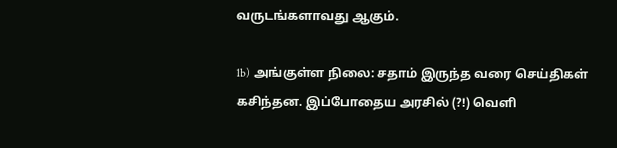வருடங்களாவது ஆகும்.

1b) அங்குள்ள நிலை: சதாம் இருந்த வரை செய்திகள் கசிந்தன. இப்போதைய அரசில் (?!) வெளி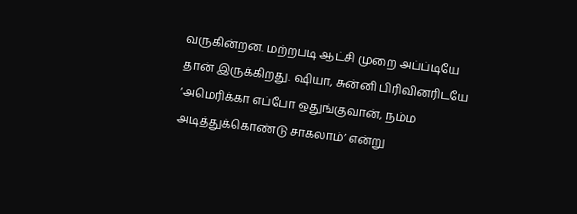வருகின்றன. மற்றபடி ஆட்சி முறை அப்ப்டியே தான் இருக்கிறது. ஷியா, சுன்னி பிரிவினரிடயே ‘அமெரிக்கா எப்போ ஒதுங்குவான், நம்ம அடித்துக்கொண்டு சாகலாம்’ என்று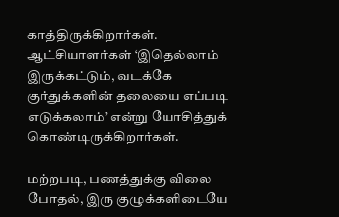காத்திருக்கிறார்கள். ஆட்சியாளர்கள் ‘இதெல்லாம் இருக்கட்டும், வடக்கே குர்துக்களின் தலையை எப்படி எடுக்கலாம்’ என்று யோசித்துக் கொண்டிருக்கிறார்கள்.

மற்றபடி, பணத்துக்கு விலை போதல், இரு குழுக்களிடையே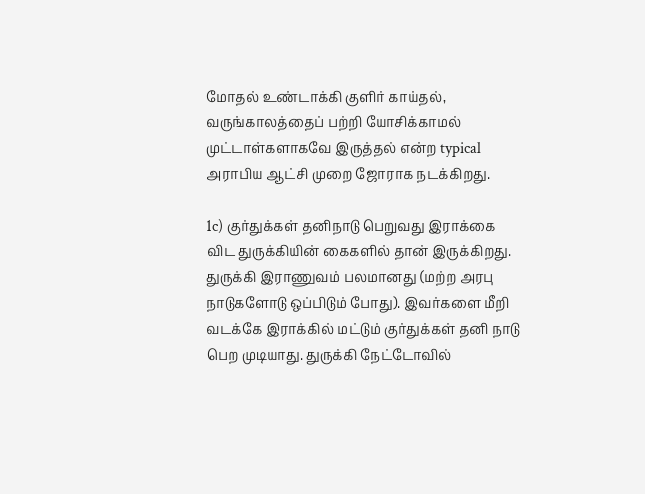மோதல் உண்டாக்கி குளிர் காய்தல், வருங்காலத்தைப் பற்றி யோசிக்காமல் முட்டாள்களாகவே இருத்தல் என்ற typical அராபிய ஆட்சி முறை ஜோராக நடக்கிறது.

1c) குர்துக்கள் தனிநாடு பெறுவது இராக்கை விட துருக்கியின் கைகளில் தான் இருக்கிறது. துருக்கி இராணுவம் பலமானது (மற்ற அரபு நாடுகளோடு ஒப்பிடும் போது). இவர்களை மீறி வடக்கே இராக்கில் மட்டும் குர்துக்கள் தனி நாடு பெற முடியாது. துருக்கி நேட்டோவில்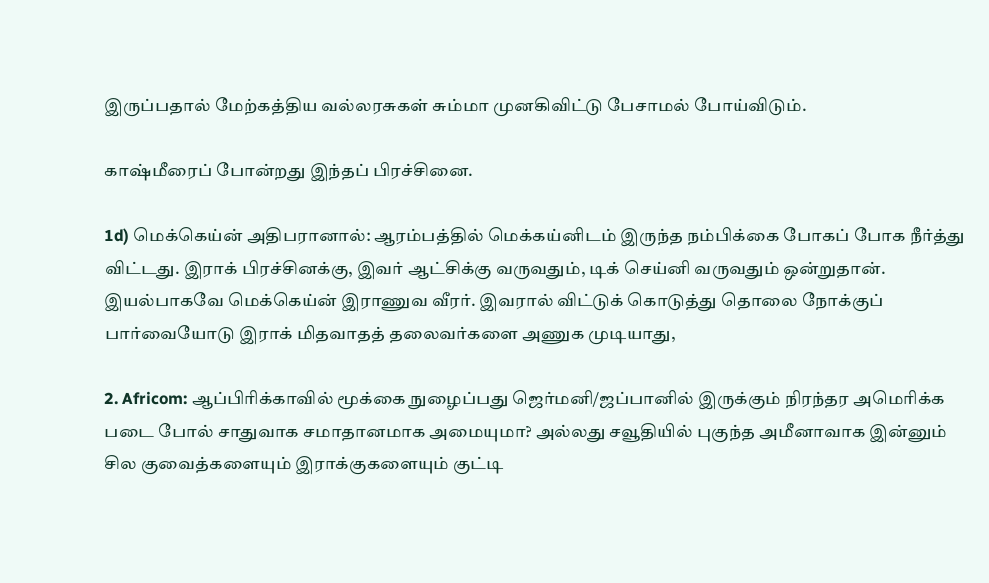இருப்பதால் மேற்கத்திய வல்லரசுகள் சும்மா முனகிவிட்டு பேசாமல் போய்விடும்.

காஷ்மீரைப் போன்றது இந்தப் பிரச்சினை.

1d) மெக்கெய்ன் அதிபரானால்: ஆரம்பத்தில் மெக்கய்னிடம் இருந்த நம்பிக்கை போகப் போக நீர்த்து விட்டது. இராக் பிரச்சினக்கு, இவர் ஆட்சிக்கு வருவதும், டிக் செய்னி வருவதும் ஒன்றுதான். இயல்பாகவே மெக்கெய்ன் இராணுவ வீரர். இவரால் விட்டுக் கொடுத்து தொலை நோக்குப் பார்வையோடு இராக் மிதவாதத் தலைவர்களை அணுக முடியாது,

2. Africom: ஆப்பிரிக்காவில் மூக்கை நுழைப்பது ஜெர்மனி/ஜப்பானில் இருக்கும் நிரந்தர அமெரிக்க படை போல் சாதுவாக சமாதானமாக அமையுமா? அல்லது சவூதியில் புகுந்த அமீனாவாக இன்னும் சில குவைத்களையும் இராக்குகளையும் குட்டி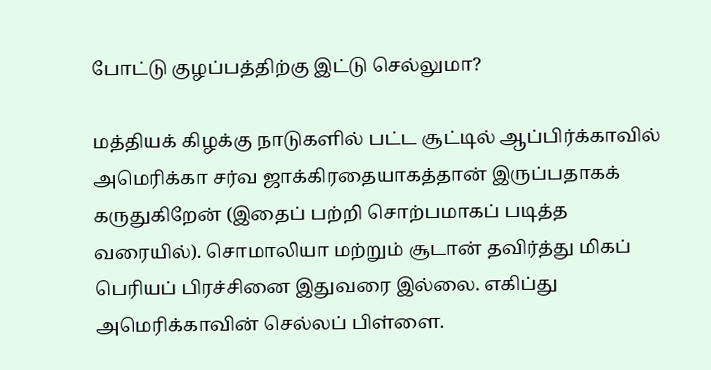போட்டு குழப்பத்திற்கு இட்டு செல்லுமா?

மத்தியக் கிழக்கு நாடுகளில் பட்ட சூட்டில் ஆப்பிர்க்காவில் அமெரிக்கா சர்வ ஜாக்கிரதையாகத்தான் இருப்பதாகக் கருதுகிறேன் (இதைப் பற்றி சொற்பமாகப் படித்த வரையில்). சொமாலியா மற்றும் சூடான் தவிர்த்து மிகப் பெரியப் பிரச்சினை இதுவரை இல்லை. எகிப்து அமெரிக்காவின் செல்லப் பிள்ளை.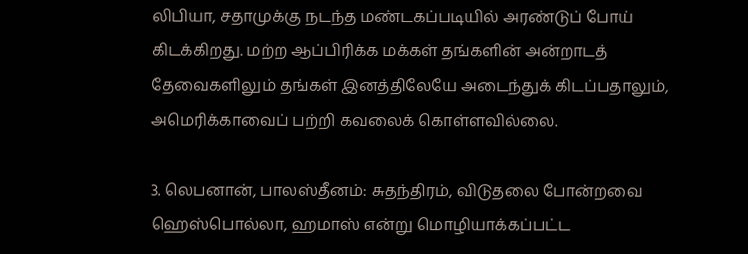லிபியா, சதாமுக்கு நடந்த மண்டகப்படியில் அரண்டுப் போய் கிடக்கிறது. மற்ற ஆப்பிரிக்க மக்கள் தங்களின் அன்றாடத் தேவைகளிலும் தங்கள் இனத்திலேயே அடைந்துக் கிடப்பதாலும், அமெரிக்காவைப் பற்றி கவலைக் கொள்ளவில்லை.

3. லெபனான், பாலஸ்தீனம்: சுதந்திரம், விடுதலை போன்றவை ஹெஸ்பொல்லா, ஹமாஸ் என்று மொழியாக்கப்பட்ட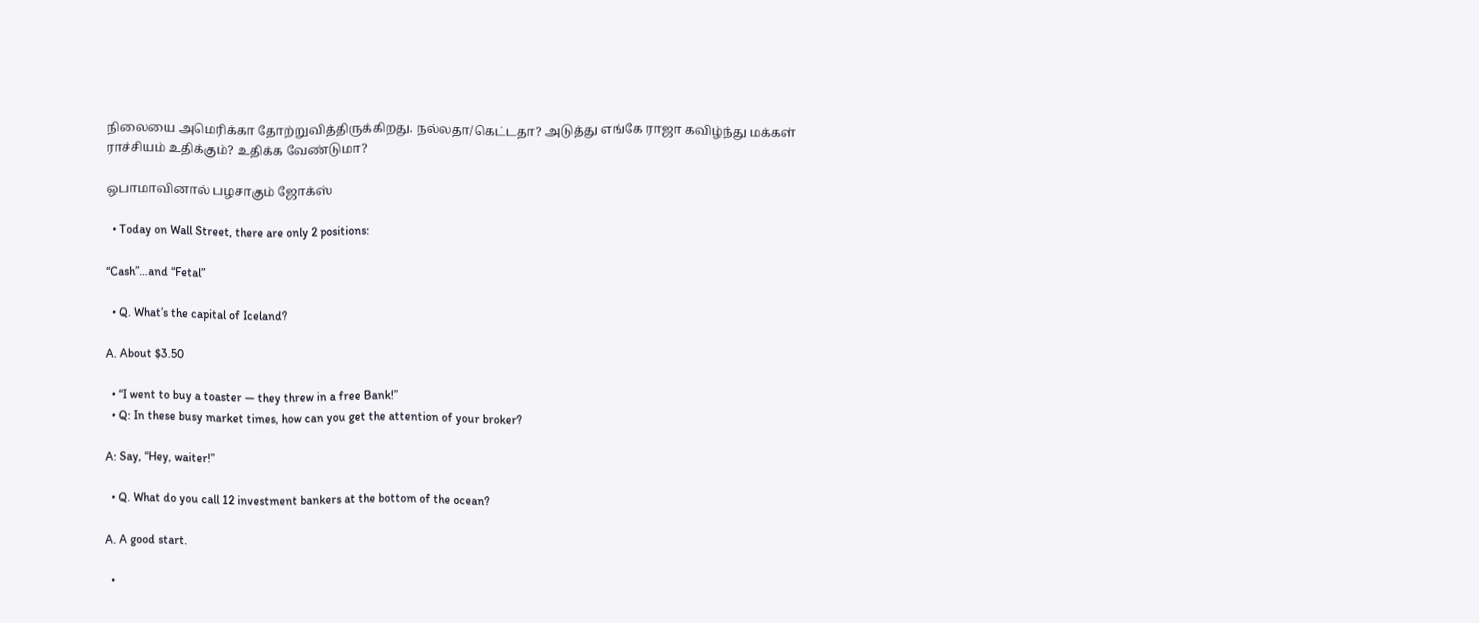நிலையை அமெரிக்கா தோற்றுவித்திருக்கிறது. நல்லதா/கெட்டதா? அடுத்து எங்கே ராஜா கவிழ்ந்து மக்கள் ராச்சியம் உதிக்கும்? உதிக்க வேண்டுமா?

ஒபாமாவினால் பழசாகும் ஜோக்ஸ்

  • Today on Wall Street, there are only 2 positions:

“Cash”…and “Fetal”

  • Q. What’s the capital of Iceland?

A. About $3.50

  • “I went to buy a toaster — they threw in a free Bank!”
  • Q: In these busy market times, how can you get the attention of your broker?

A: Say, “Hey, waiter!”

  • Q. What do you call 12 investment bankers at the bottom of the ocean?

A. A good start.

  •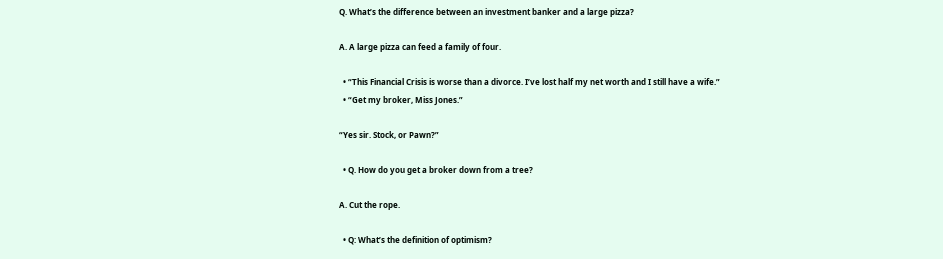Q. What’s the difference between an investment banker and a large pizza?

A. A large pizza can feed a family of four.

  • “This Financial Crisis is worse than a divorce. I’ve lost half my net worth and I still have a wife.”
  • “Get my broker, Miss Jones.”

“Yes sir. Stock, or Pawn?”

  • Q. How do you get a broker down from a tree?

A. Cut the rope.

  • Q: What’s the definition of optimism?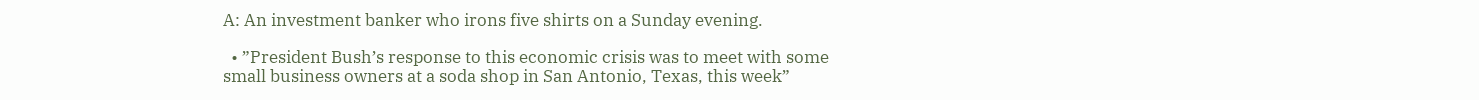A: An investment banker who irons five shirts on a Sunday evening.

  • ”President Bush’s response to this economic crisis was to meet with some small business owners at a soda shop in San Antonio, Texas, this week”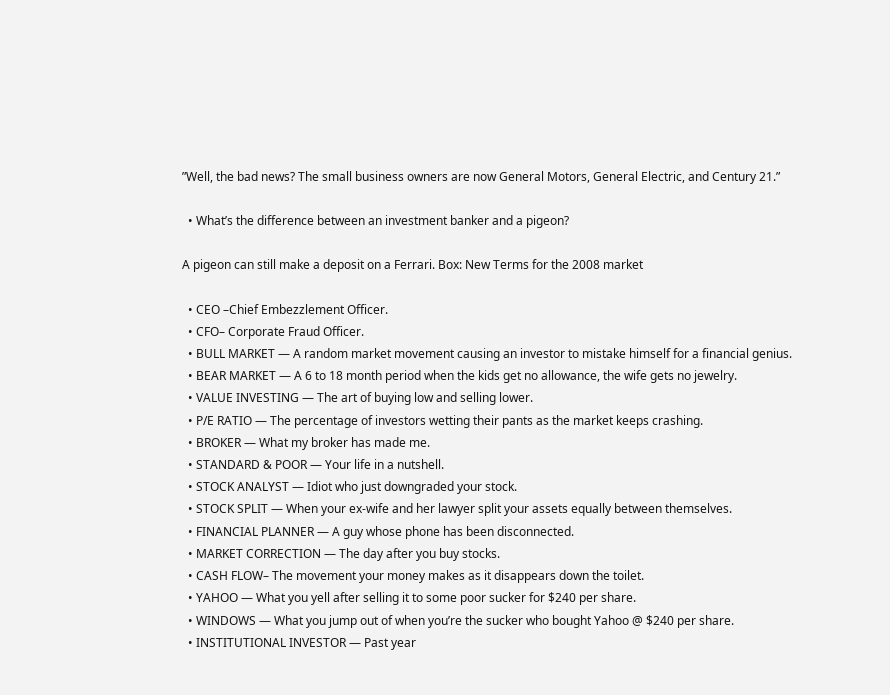”Well, the bad news? The small business owners are now General Motors, General Electric, and Century 21.”

  • What’s the difference between an investment banker and a pigeon?

A pigeon can still make a deposit on a Ferrari. Box: New Terms for the 2008 market

  • CEO –Chief Embezzlement Officer.
  • CFO– Corporate Fraud Officer.
  • BULL MARKET — A random market movement causing an investor to mistake himself for a financial genius.
  • BEAR MARKET — A 6 to 18 month period when the kids get no allowance, the wife gets no jewelry.
  • VALUE INVESTING — The art of buying low and selling lower.
  • P/E RATIO — The percentage of investors wetting their pants as the market keeps crashing.
  • BROKER — What my broker has made me.
  • STANDARD & POOR — Your life in a nutshell.
  • STOCK ANALYST — Idiot who just downgraded your stock.
  • STOCK SPLIT — When your ex-wife and her lawyer split your assets equally between themselves.
  • FINANCIAL PLANNER — A guy whose phone has been disconnected.
  • MARKET CORRECTION — The day after you buy stocks.
  • CASH FLOW– The movement your money makes as it disappears down the toilet.
  • YAHOO — What you yell after selling it to some poor sucker for $240 per share.
  • WINDOWS — What you jump out of when you’re the sucker who bought Yahoo @ $240 per share.
  • INSTITUTIONAL INVESTOR — Past year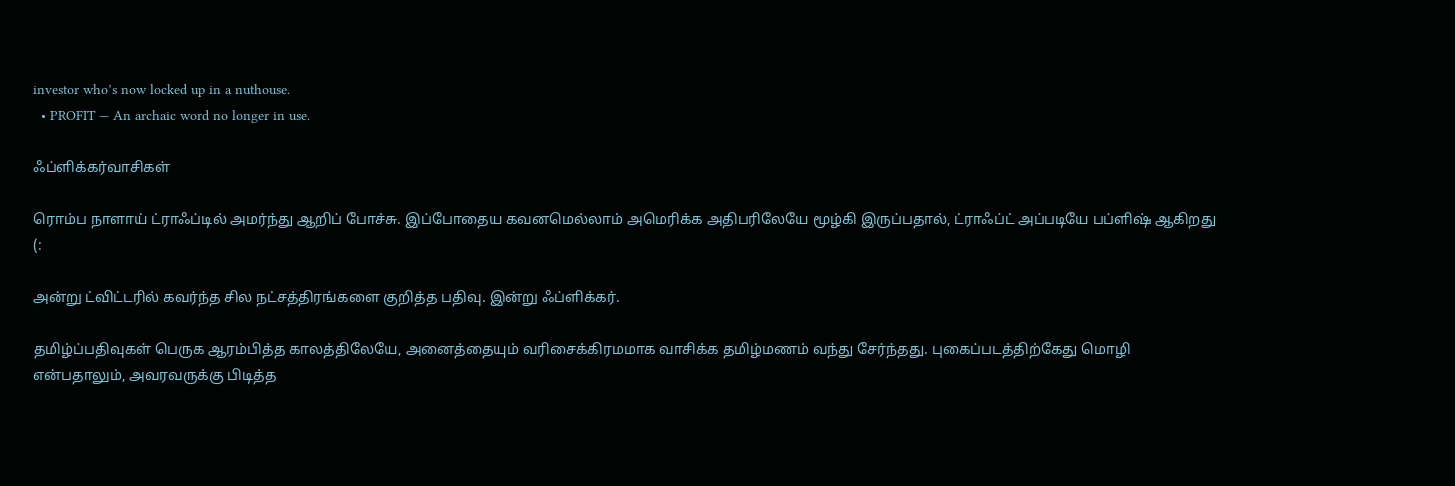investor who’s now locked up in a nuthouse.
  • PROFIT — An archaic word no longer in use.

ஃப்ளிக்கர்வாசிகள்

ரொம்ப நாளாய் ட்ராஃப்டில் அமர்ந்து ஆறிப் போச்சு. இப்போதைய கவனமெல்லாம் அமெரிக்க அதிபரிலேயே மூழ்கி இருப்பதால், ட்ராஃப்ட் அப்படியே பப்ளிஷ் ஆகிறது (:

அன்று ட்விட்டரில் கவர்ந்த சில நட்சத்திரங்களை குறித்த பதிவு. இன்று ஃப்ளிக்கர்.

தமிழ்ப்பதிவுகள் பெருக ஆரம்பித்த காலத்திலேயே, அனைத்தையும் வரிசைக்கிரமமாக வாசிக்க தமிழ்மணம் வந்து சேர்ந்தது. புகைப்படத்திற்கேது மொழி என்பதாலும், அவரவருக்கு பிடித்த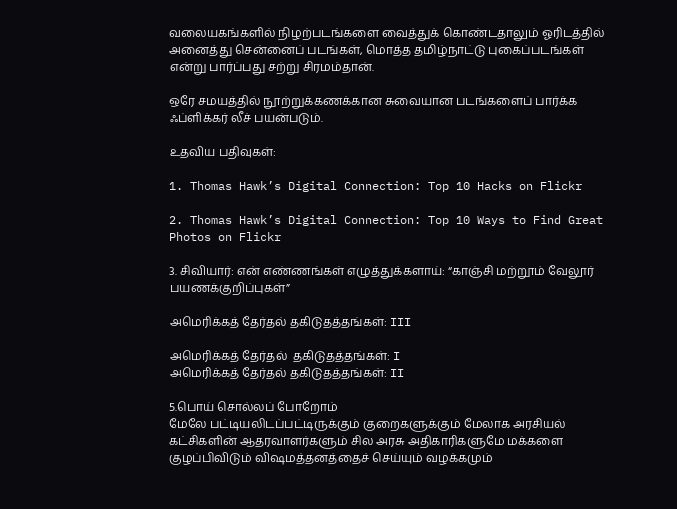வலையகங்களில் நிழற்படங்களை வைத்துக் கொண்டதாலும் ஓரிடத்தில் அனைத்து சென்னைப் படங்கள், மொத்த தமிழ்நாட்டு புகைப்படங்கள் என்று பார்ப்பது சற்று சிரமம்தான்.

ஒரே சமயத்தில் நூற்றுக்கணக்கான சுவையான படங்களைப் பார்க்க ஃப்ளிக்கர் லீச் பயன்படும்.

உதவிய பதிவுகள்:

1. Thomas Hawk’s Digital Connection: Top 10 Hacks on Flickr

2. Thomas Hawk’s Digital Connection: Top 10 Ways to Find Great Photos on Flickr

3. சிவியார்: என் எண்ணங்கள் எழுத்துக்களாய்: “காஞ்சி மற்றூம் வேலூர் பயணக்குறிப்புகள்”

அமெரிக்கத் தேர்தல் தகிடுதத்தங்கள்: III

அமெரிக்கத் தேர்தல்  தகிடுதத்தங்கள்: I
அமெரிக்கத் தேர்தல் தகிடுதத்தங்கள்: II

5.பொய் சொல்லப் போறோம்
மேலே பட்டியலிடப்பட்டிருக்கும் குறைகளுக்கும் மேலாக அரசியல் கட்சிகளின் ஆதரவாளர்களும் சில அரசு அதிகாரிகளுமே மக்களை குழப்பிவிடும் விஷமத்தனத்தைச் செய்யும் வழக்கமும்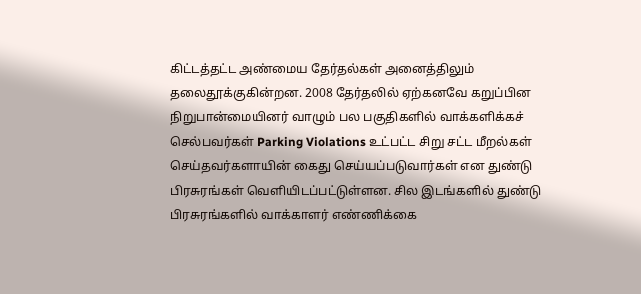கிட்டத்தட்ட அண்மைய தேர்தல்கள் அனைத்திலும் தலைதூக்குகின்றன. 2008 தேர்தலில் ஏற்கனவே கறுப்பின நிறுபான்மையினர் வாழும் பல பகுதிகளில் வாக்களிக்கச் செல்பவர்கள் Parking Violations உட்பட்ட சிறு சட்ட மீறல்கள் செய்தவர்களாயின் கைது செய்யப்படுவார்கள் என துண்டு பிரசுரங்கள் வெளியிடப்பட்டுள்ளன. சில இடங்களில் துண்டு பிரசுரங்களில் வாக்காளர் எண்ணிக்கை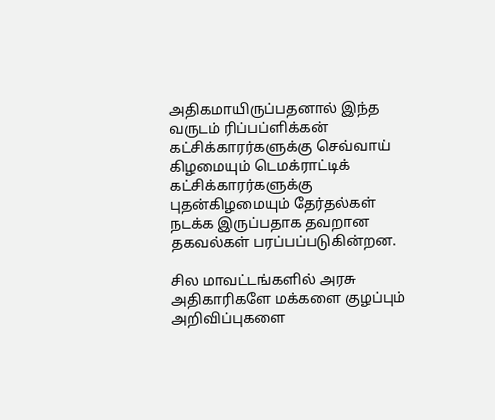அதிகமாயிருப்பதனால் இந்த வருடம் ரிப்பப்ளிக்கன் கட்சிக்காரர்களுக்கு செவ்வாய் கிழமையும் டெமக்ராட்டிக் கட்சிக்காரர்களுக்கு புதன்கிழமையும் தேர்தல்கள் நடக்க இருப்பதாக தவறான தகவல்கள் பரப்பப்படுகின்றன.

சில மாவட்டங்களில் அரசு அதிகாரிகளே மக்களை குழப்பும் அறிவிப்புகளை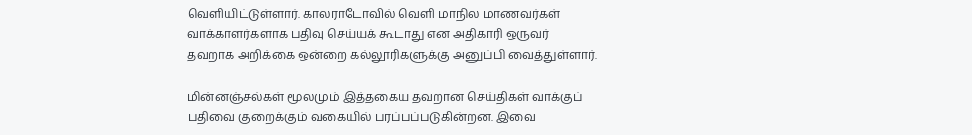வெளியிட்டுள்ளார். காலராடோவில் வெளி மாநில மாணவர்கள் வாக்காளர்களாக பதிவு செய்யக் கூடாது என அதிகாரி ஒருவர் தவறாக அறிக்கை ஒன்றை கல்லூரிகளுக்கு அனுப்பி வைத்துள்ளார்.

மின்னஞ்சல்கள் மூலமும் இத்தகைய தவறான செய்திகள் வாக்குப் பதிவை குறைக்கும் வகையில் பரப்பப்படுகின்றன. இவை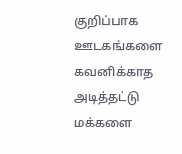குறிப்பாக ஊடகங்களை கவனிக்காத அடித்தட்டு மக்களை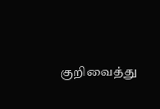குறிவைத்து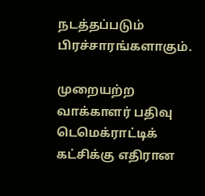நடத்தப்படும் பிரச்சாரங்களாகும்.

முறையற்ற வாக்காளர் பதிவு டெமெக்ராட்டிக் கட்சிக்கு எதிரான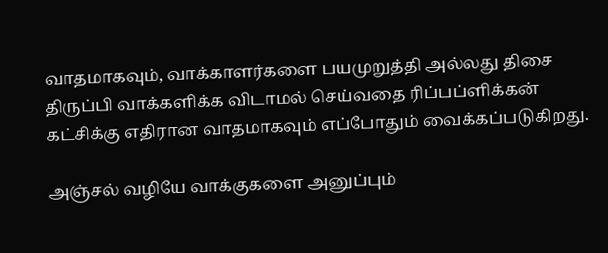வாதமாகவும், வாக்காளர்களை பயமுறுத்தி அல்லது திசை திருப்பி வாக்களிக்க விடாமல் செய்வதை ரிப்பப்ளிக்கன் கட்சிக்கு எதிரான வாதமாகவும் எப்போதும் வைக்கப்படுகிறது.

அஞ்சல் வழியே வாக்குகளை அனுப்பும்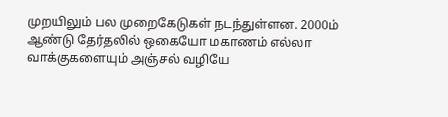முறயிலும் பல முறைகேடுகள் நடந்துள்ளன. 2000ம் ஆண்டு தேர்தலில் ஒகையோ மகாணம் எல்லா வாக்குகளையும் அஞ்சல் வழியே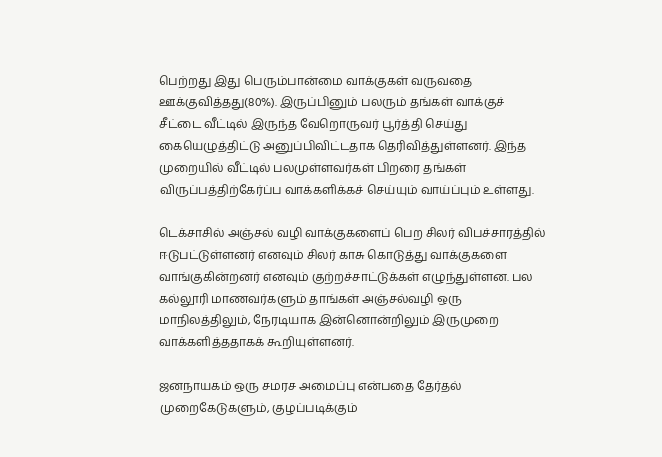பெற்றது இது பெரும்பான்மை வாக்குகள் வருவதை ஊக்குவித்தது(80%). இருப்பினும் பலரும் தங்கள் வாக்குச் சீட்டை வீட்டில் இருந்த வேறொருவர் பூர்த்தி செய்து கையெழுத்திட்டு அனுப்பிவிட்டதாக தெரிவித்துள்ளனர். இந்த முறையில் வீட்டில் பலமுள்ளவர்கள் பிறரை தங்கள் விருப்பத்திற்கேர்ப்ப வாக்களிக்கச் செய்யும் வாய்ப்பும் உள்ளது.

டெக்சாசில் அஞ்சல் வழி வாக்குகளைப் பெற சிலர் விபச்சாரத்தில் ஈடுபட்டுள்ளனர் எனவும் சிலர் காசு கொடுத்து வாக்குகளை வாங்குகின்றனர் எனவும் குற்றச்சாட்டுக்கள் எழுந்துள்ளன. பல கல்லூரி மாணவர்களும் தாங்கள் அஞ்சல்வழி ஒரு மாநிலத்திலும், நேரடியாக இன்னொன்றிலும் இருமுறை வாக்களித்ததாகக் கூறியுள்ளனர்.

ஜனநாயகம் ஒரு சமரச அமைப்பு என்பதை தேர்தல் முறைகேடுகளும், குழப்படிக்கும்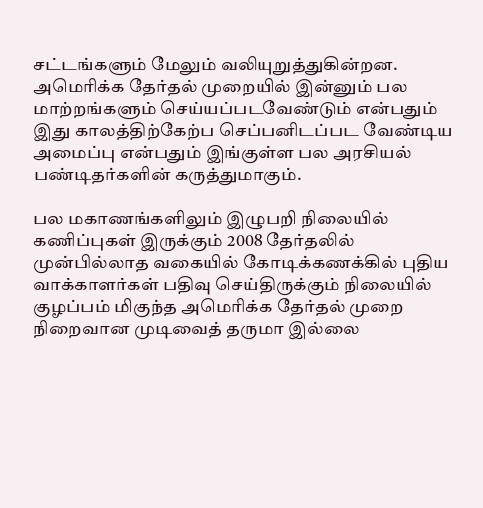சட்டங்களும் மேலும் வலியுறுத்துகின்றன. அமெரிக்க தேர்தல் முறையில் இன்னும் பல மாற்றங்களும் செய்யப்படவேண்டும் என்பதும் இது காலத்திற்கேற்ப செப்பனிடப்பட வேண்டிய அமைப்பு என்பதும் இங்குள்ள பல அரசியல் பண்டிதர்களின் கருத்துமாகும்.

பல மகாணங்களிலும் இழுபறி நிலையில் கணிப்புகள் இருக்கும் 2008 தேர்தலில் முன்பில்லாத வகையில் கோடிக்கணக்கில் புதிய வாக்காளர்கள் பதிவு செய்திருக்கும் நிலையில் குழப்பம் மிகுந்த அமெரிக்க தேர்தல் முறை நிறைவான முடிவைத் தருமா இல்லை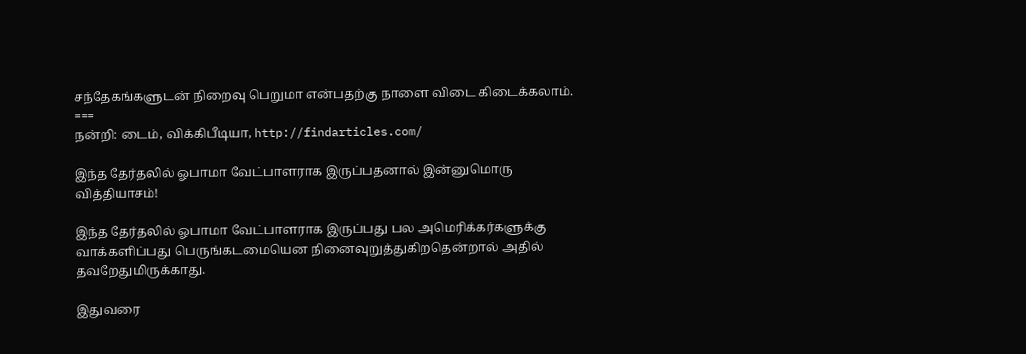சந்தேகங்களுடன் நிறைவு பெறுமா என்பதற்கு நாளை விடை கிடைக்கலாம்.
===
நன்றி: டைம், விக்கிபீடியா, http://findarticles.com/

இந்த தேர்தலில் ஓபாமா வேட்பாளராக இருப்பதனால் இன்னுமொரு வித்தியாசம்!

இந்த தேர்தலில் ஓபாமா வேட்பாளராக இருப்பது பல அமெரிக்கர்களுக்கு வாக்களிப்பது பெருங்கடமையென நினைவுறுத்துகிறதென்றால் அதில் தவறேதுமிருக்காது.

இதுவரை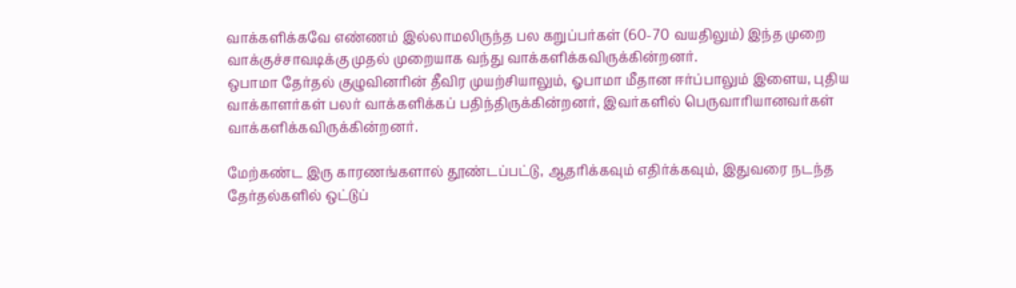வாக்களிக்கவே எண்ணம் இல்லாமலிருந்த பல கறுப்பர்கள் (60-70 வயதிலும்) இந்த முறை வாக்குச்சாவடிக்கு முதல் முறையாக வந்து வாக்களிக்கவிருக்கின்றனர்.
ஒபாமா தேர்தல் குழுவினரின் தீவிர முயற்சியாலும், ஓபாமா மீதான ஈர்ப்பாலும் இளைய, புதிய வாக்காளர்கள் பலர் வாக்களிக்கப் பதிந்திருக்கின்றனர், இவர்களில் பெருவாரியானவர்கள் வாக்களிக்கவிருக்கின்றனர்.

மேற்கண்ட இரு காரணங்களால் தூண்டப்பட்டு, ஆதரிக்கவும் எதிர்க்கவும், இதுவரை நடந்த தேர்தல்களில் ஒட்டுப்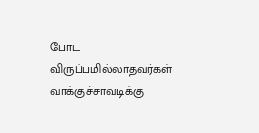போட விருப்பமில்லாதவர்கள் வாக்குச்சாவடிக்கு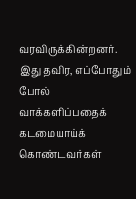வரவிருக்கின்றனர்.
இது தவிர, எப்போதும் போல் வாக்களிப்பதைக் கடமையாய்க் கொண்டவர்கள்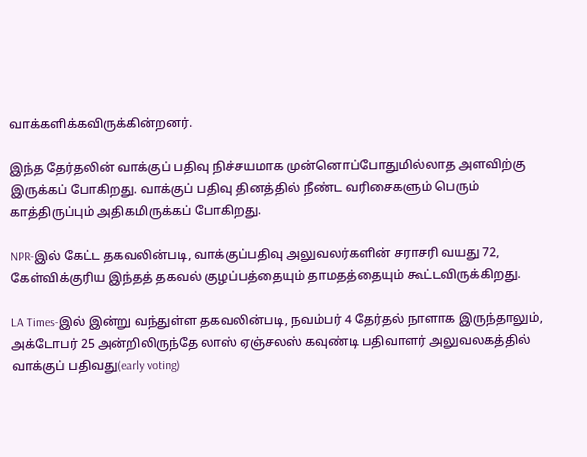வாக்களிக்கவிருக்கின்றனர்.

இந்த தேர்தலின் வாக்குப் பதிவு நிச்சயமாக முன்னொப்போதுமில்லாத அளவிற்கு இருக்கப் போகிறது. வாக்குப் பதிவு தினத்தில் நீண்ட வரிசைகளும் பெரும் காத்திருப்பும் அதிகமிருக்கப் போகிறது.

NPR-இல் கேட்ட தகவலின்படி, வாக்குப்பதிவு அலுவலர்களின் சராசரி வயது 72, கேள்விக்குரிய இந்தத் தகவல் குழப்பத்தையும் தாமதத்தையும் கூட்டவிருக்கிறது.

LA Times-இல் இன்று வந்துள்ள தகவலின்படி, நவம்பர் 4 தேர்தல் நாளாக இருந்தாலும், அக்டோபர் 25 அன்றிலிருந்தே லாஸ் ஏஞ்சலஸ் கவுண்டி பதிவாளர் அலுவலகத்தில் வாக்குப் பதிவது(early voting)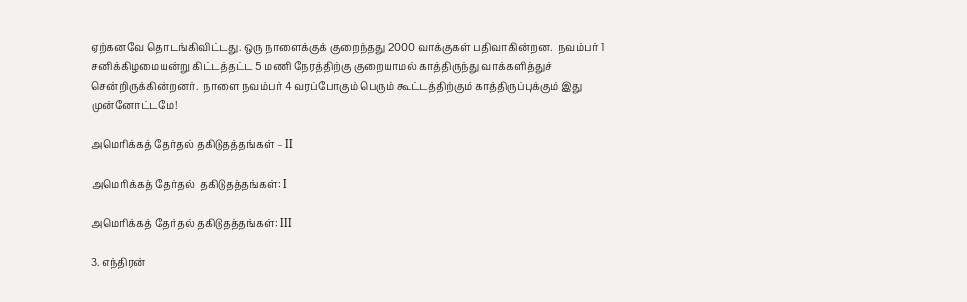ஏற்கனவே தொடங்கிவிட்டது. ஒரு நாளைக்குக் குறைந்தது 2000 வாக்குகள் பதிவாகின்றன.  நவம்பர் 1 சனிக்கிழமையன்று கிட்டத்தட்ட 5 மணி நேரத்திற்கு குறையாமல் காத்திருந்து வாக்களித்துச் சென்றிருக்கின்றனர்.  நாளை நவம்பர் 4 வரப்போகும் பெரும் கூட்டத்திற்கும் காத்திருப்புக்கும் இது முன்னோட்டமே!

அமெரிக்கத் தேர்தல் தகிடுதத்தங்கள் – II

அமெரிக்கத் தேர்தல்  தகிடுதத்தங்கள்: I

அமெரிக்கத் தேர்தல் தகிடுதத்தங்கள்: III

3. எந்திரன்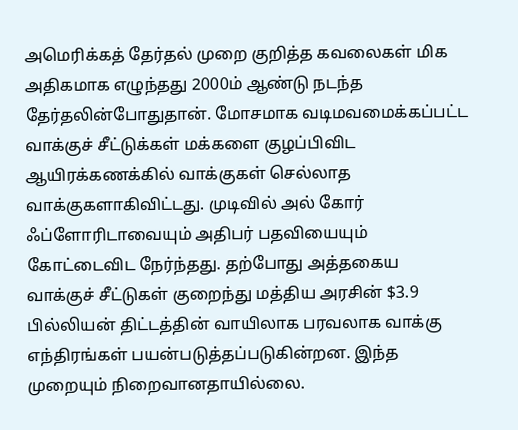அமெரிக்கத் தேர்தல் முறை குறித்த கவலைகள் மிக அதிகமாக எழுந்தது 2000ம் ஆண்டு நடந்த தேர்தலின்போதுதான். மோசமாக வடிமவமைக்கப்பட்ட வாக்குச் சீட்டுக்கள் மக்களை குழப்பிவிட ஆயிரக்கணக்கில் வாக்குகள் செல்லாத வாக்குகளாகிவிட்டது. முடிவில் அல் கோர் ஃப்ளோரிடாவையும் அதிபர் பதவியையும் கோட்டைவிட நேர்ந்தது. தற்போது அத்தகைய வாக்குச் சீட்டுகள் குறைந்து மத்திய அரசின் $3.9 பில்லியன் திட்டத்தின் வாயிலாக பரவலாக வாக்கு எந்திரங்கள் பயன்படுத்தப்படுகின்றன. இந்த முறையும் நிறைவானதாயில்லை.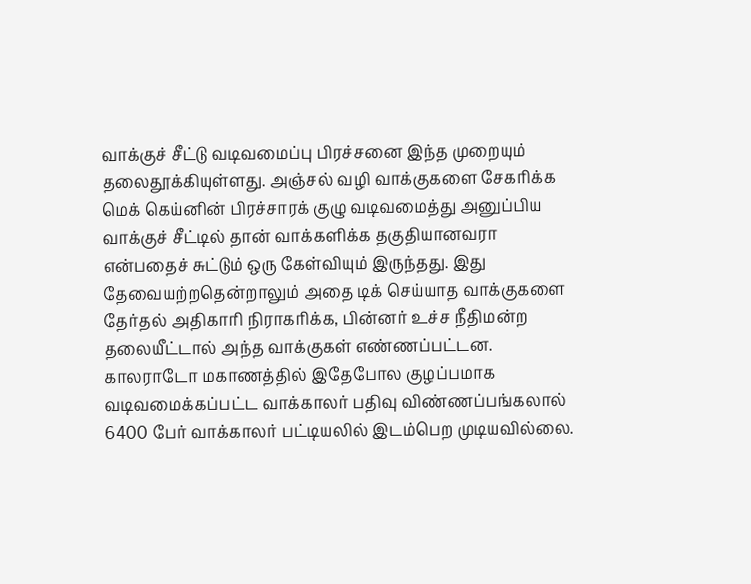வாக்குச் சீட்டு வடிவமைப்பு பிரச்சனை இந்த முறையும் தலைதூக்கியுள்ளது. அஞ்சல் வழி வாக்குகளை சேகரிக்க மெக் கெய்னின் பிரச்சாரக் குழு வடிவமைத்து அனுப்பிய வாக்குச் சீட்டில் தான் வாக்களிக்க தகுதியானவரா என்பதைச் சுட்டும் ஒரு கேள்வியும் இருந்தது. இது தேவையற்றதென்றாலும் அதை டிக் செய்யாத வாக்குகளை தேர்தல் அதிகாரி நிராகரிக்க, பின்னர் உச்ச நீதிமன்ற தலையீட்டால் அந்த வாக்குகள் எண்ணப்பட்டன. காலராடோ மகாணத்தில் இதேபோல குழப்பமாக வடிவமைக்கப்பட்ட வாக்காலர் பதிவு விண்ணப்பங்கலால் 6400 பேர் வாக்காலர் பட்டியலில் இடம்பெற முடியவில்லை.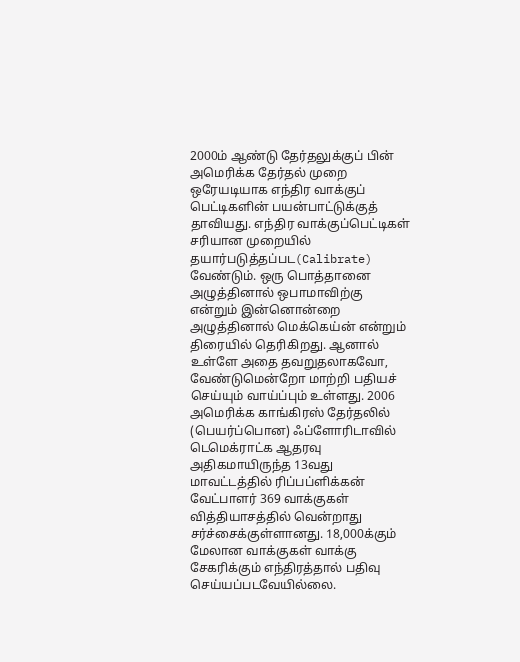2000ம் ஆண்டு தேர்தலுக்குப் பின் அமெரிக்க தேர்தல் முறை ஒரேயடியாக எந்திர வாக்குப் பெட்டிகளின் பயன்பாட்டுக்குத் தாவியது. எந்திர வாக்குப்பெட்டிகள் சரியான முறையில் தயார்படுத்தப்பட(Calibrate) வேண்டும். ஒரு பொத்தானை அழுத்தினால் ஒபாமாவிற்கு என்றும் இன்னொன்றை அழுத்தினால் மெக்கெய்ன் என்றும் திரையில் தெரிகிறது. ஆனால் உள்ளே அதை தவறுதலாகவோ, வேண்டுமென்றோ மாற்றி பதியச் செய்யும் வாய்ப்பும் உள்ளது. 2006 அமெரிக்க காங்கிரஸ் தேர்தலில் (பெயர்ப்பொன) ஃப்ளோரிடாவில் டெமெக்ராட்க ஆதரவு அதிகமாயிருந்த 13வது மாவட்டத்தில் ரிப்பப்ளிக்கன் வேட்பாளர் 369 வாக்குகள் வித்தியாசத்தில் வென்றாது சர்ச்சைக்குள்ளானது. 18,000க்கும் மேலான வாக்குகள் வாக்கு சேகரிக்கும் எந்திரத்தால் பதிவு செய்யப்படவேயில்லை.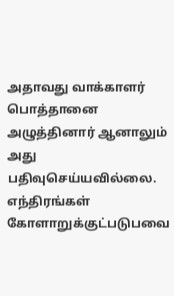அதாவது வாக்காளர் பொத்தானை அழுத்தினார் ஆனாலும் அது பதிவுசெய்யவில்லை. எந்திரங்கள் கோளாறுக்குட்படுபவை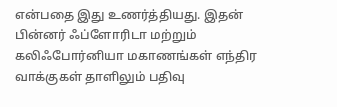என்பதை இது உணர்த்தியது. இதன் பின்னர் ஃப்ளோரிடா மற்றும் கலிஃபோர்னியா மகாணங்கள் எந்திர வாக்குகள் தாளிலும் பதிவு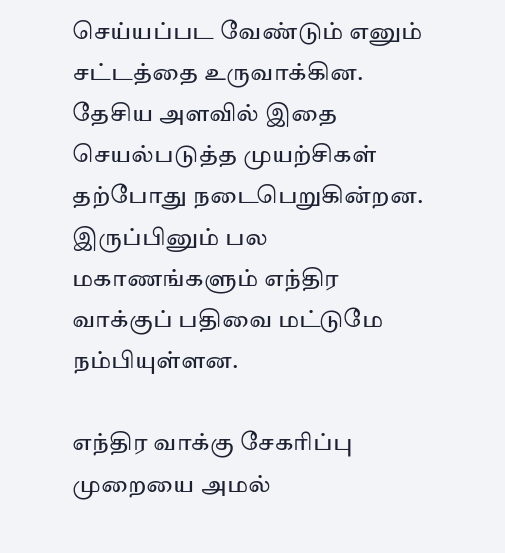செய்யப்பட வேண்டும் எனும் சட்டத்தை உருவாக்கின. தேசிய அளவில் இதை செயல்படுத்த முயற்சிகள் தற்போது நடைபெறுகின்றன. இருப்பினும் பல மகாணங்களும் எந்திர வாக்குப் பதிவை மட்டுமே நம்பியுள்ளன.

எந்திர வாக்கு சேகரிப்பு முறையை அமல்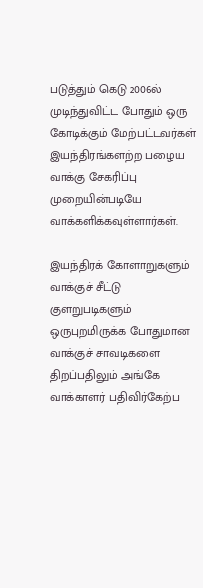படுத்தும் கெடு 2006ல் முடிந்துவிட்ட போதும் ஒரு கோடிக்கும் மேற்பட்டவர்கள் இயந்திரங்களற்ற பழைய வாக்கு சேகரிப்பு முறையின்படியே வாக்களிக்கவுள்ளார்கள்.

இயந்திரக் கோளாறுகளும் வாக்குச் சீட்டு குளறுபடிகளும் ஒருபுறமிருக்க போதுமான வாக்குச் சாவடிகளை திறப்பதிலும் அங்கே வாக்காளர் பதிவிர்கேற்ப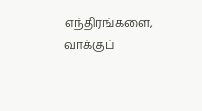எந்திரங்களை, வாக்குப்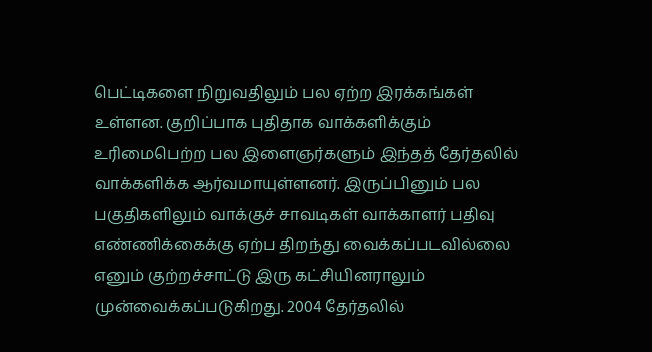பெட்டிகளை நிறுவதிலும் பல ஏற்ற இரக்கங்கள் உள்ளன. குறிப்பாக புதிதாக வாக்களிக்கும் உரிமைபெற்ற பல இளைஞர்களும் இந்தத் தேர்தலில் வாக்களிக்க ஆர்வமாயுள்ளனர். இருப்பினும் பல பகுதிகளிலும் வாக்குச் சாவடிகள் வாக்காளர் பதிவு எண்ணிக்கைக்கு ஏற்ப திறந்து வைக்கப்படவில்லை எனும் குற்றச்சாட்டு இரு கட்சியினராலும் முன்வைக்கப்படுகிறது. 2004 தேர்தலில்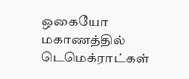ஒகையோ மகாணத்தில் டெமெக்ராட்கள்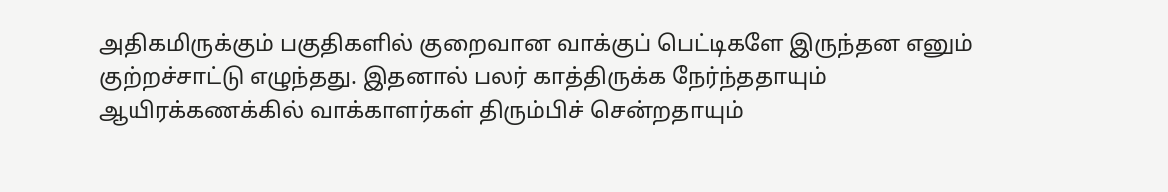அதிகமிருக்கும் பகுதிகளில் குறைவான வாக்குப் பெட்டிகளே இருந்தன எனும் குற்றச்சாட்டு எழுந்தது. இதனால் பலர் காத்திருக்க நேர்ந்ததாயும் ஆயிரக்கணக்கில் வாக்காளர்கள் திரும்பிச் சென்றதாயும்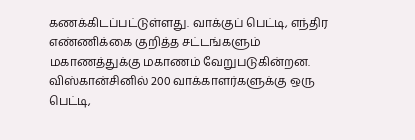கணக்கிடப்பட்டுள்ளது. வாக்குப் பெட்டி, எந்திர எண்ணிக்கை குறித்த சட்டங்களும் மகாணத்துக்கு மகாணம் வேறுபடுகின்றன. விஸ்கான்சினில் 200 வாக்காளர்களுக்கு ஒரு பெட்டி,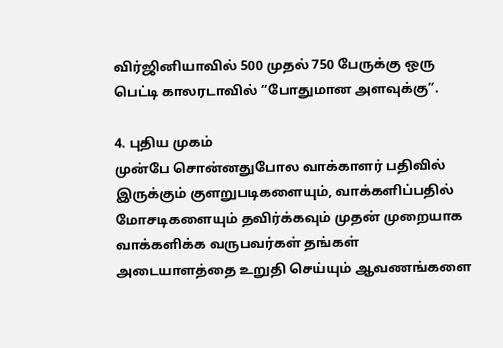விர்ஜினியாவில் 500 முதல் 750 பேருக்கு ஒரு பெட்டி காலரடாவில் “போதுமான அளவுக்கு”.

4. புதிய முகம்
முன்பே சொன்னதுபோல வாக்காளர் பதிவில் இருக்கும் குளறுபடிகளையும், வாக்களிப்பதில் மோசடிகளையும் தவிர்க்கவும் முதன் முறையாக வாக்களிக்க வருபவர்கள் தங்கள் அடையாளத்தை உறுதி செய்யும் ஆவணங்களை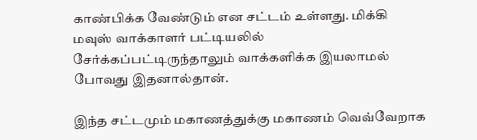காண்பிக்க வேண்டும் என சட்டம் உள்ளது. மிக்கி மவுஸ் வாக்காளர் பட்டியலில் சேர்க்கப்பட்டிருந்தாலும் வாக்களிக்க இயலாமல் போவது இதனால்தான்.

இந்த சட்டமும் மகாணத்துக்கு மகாணம் வெவ்வேறாக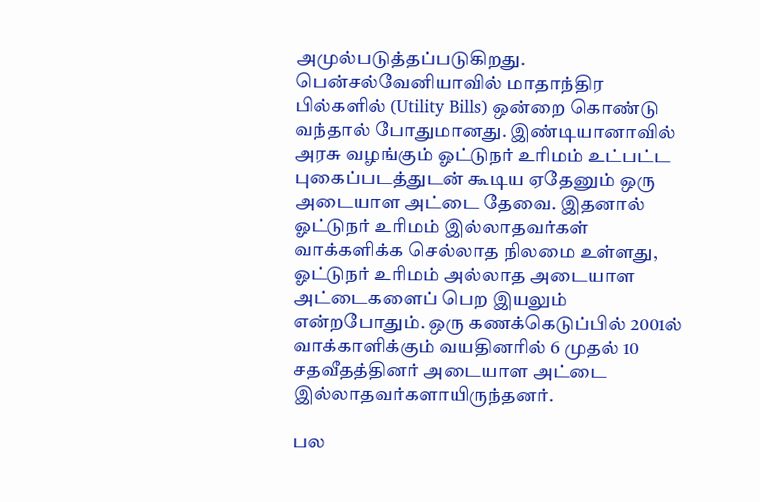அமுல்படுத்தப்படுகிறது. பென்சல்வேனியாவில் மாதாந்திர பில்களில் (Utility Bills) ஒன்றை கொண்டு வந்தால் போதுமானது. இண்டியானாவில் அரசு வழங்கும் ஓட்டுநர் உரிமம் உட்பட்ட புகைப்படத்துடன் கூடிய ஏதேனும் ஒரு அடையாள அட்டை தேவை. இதனால் ஓட்டுநர் உரிமம் இல்லாதவர்கள் வாக்களிக்க செல்லாத நிலமை உள்ளது, ஓட்டுநர் உரிமம் அல்லாத அடையாள அட்டைகளைப் பெற இயலும் என்றபோதும். ஒரு கணக்கெடுப்பில் 2001ல் வாக்காளிக்கும் வயதினரில் 6 முதல் 10 சதவீதத்தினர் அடையாள அட்டை இல்லாதவர்களாயிருந்தனர்.

பல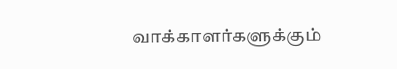வாக்காளர்களுக்கும்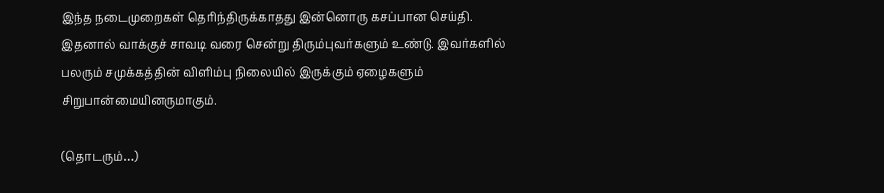இந்த நடைமுறைகள் தெரிந்திருக்காதது இன்னொரு கசப்பான செய்தி. இதனால் வாக்குச் சாவடி வரை சென்று திரும்புவர்களும் உண்டு. இவர்களில் பலரும் சமுக்கத்தின் விளிம்பு நிலையில் இருக்கும் ஏழைகளும் சிறுபான்மையினருமாகும்.

(தொடரும்…)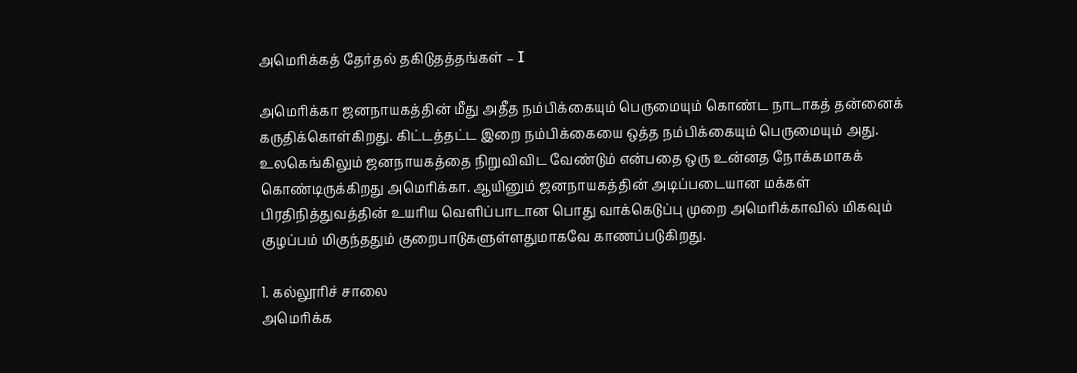அமெரிக்கத் தேர்தல் தகிடுதத்தங்கள் – I

அமெரிக்கா ஜனநாயகத்தின் மீது அதீத நம்பிக்கையும் பெருமையும் கொண்ட நாடாகத் தன்னைக் கருதிக்கொள்கிறது. கிட்டத்தட்ட இறை நம்பிக்கையை ஒத்த நம்பிக்கையும் பெருமையும் அது. உலகெங்கிலும் ஜனநாயகத்தை நிறுவிவிட வேண்டும் என்பதை ஒரு உன்னத நோக்கமாகக் கொண்டிருக்கிறது அமெரிக்கா. ஆயினும் ஜனநாயகத்தின் அடிப்படையான மக்கள் பிரதிநித்துவத்தின் உயரிய வெளிப்பாடான பொது வாக்கெடுப்பு முறை அமெரிக்காவில் மிகவும் குழப்பம் மிகுந்ததும் குறைபாடுகளுள்ளதுமாகவே காணப்படுகிறது.

1. கல்லூரிச் சாலை
அமெரிக்க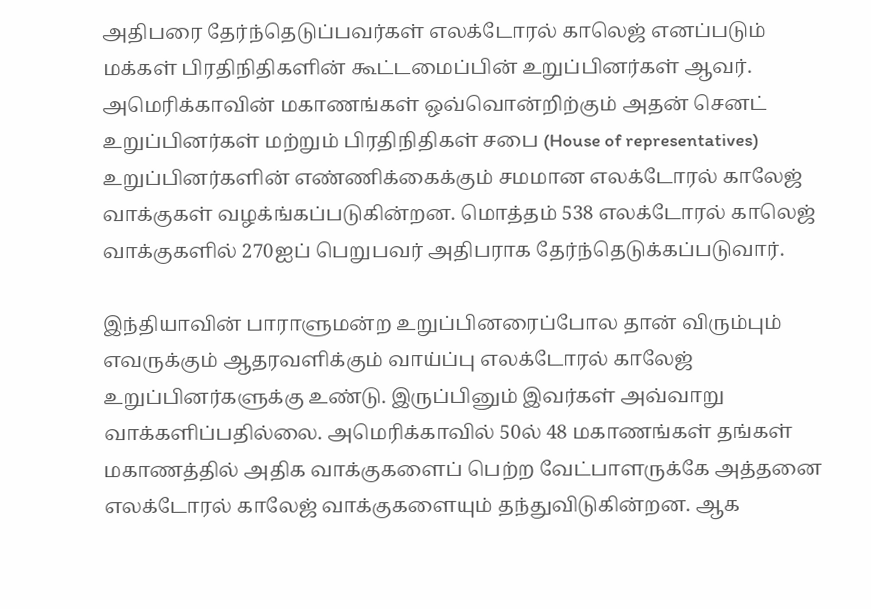அதிபரை தேர்ந்தெடுப்பவர்கள் எலக்டோரல் காலெஜ் எனப்படும் மக்கள் பிரதிநிதிகளின் கூட்டமைப்பின் உறுப்பினர்கள் ஆவர். அமெரிக்காவின் மகாணங்கள் ஒவ்வொன்றிற்கும் அதன் செனட் உறுப்பினர்கள் மற்றும் பிரதிநிதிகள் சபை (House of representatives) உறுப்பினர்களின் எண்ணிக்கைக்கும் சமமான எலக்டோரல் காலேஜ் வாக்குகள் வழக்ங்கப்படுகின்றன. மொத்தம் 538 எலக்டோரல் காலெஜ் வாக்குகளில் 270ஐப் பெறுபவர் அதிபராக தேர்ந்தெடுக்கப்படுவார்.

இந்தியாவின் பாராளுமன்ற உறுப்பினரைப்போல தான் விரும்பும் எவருக்கும் ஆதரவளிக்கும் வாய்ப்பு எலக்டோரல் காலேஜ் உறுப்பினர்களுக்கு உண்டு. இருப்பினும் இவர்கள் அவ்வாறு வாக்களிப்பதில்லை. அமெரிக்காவில் 50ல் 48 மகாணங்கள் தங்கள் மகாணத்தில் அதிக வாக்குகளைப் பெற்ற வேட்பாளருக்கே அத்தனை எலக்டோரல் காலேஜ் வாக்குகளையும் தந்துவிடுகின்றன. ஆக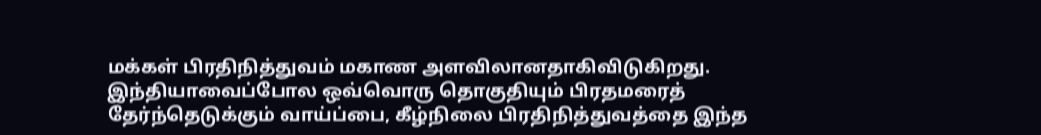மக்கள் பிரதிநித்துவம் மகாண அளவிலானதாகிவிடுகிறது. இந்தியாவைப்போல ஒவ்வொரு தொகுதியும் பிரதமரைத் தேர்ந்தெடுக்கும் வாய்ப்பை, கீழ்நிலை பிரதிநித்துவத்தை இந்த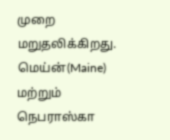முறை மறுதலிக்கிறது. மெய்ன்(Maine) மற்றும் நெபராஸ்கா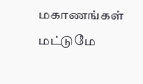மகாணங்கள் மட்டுமே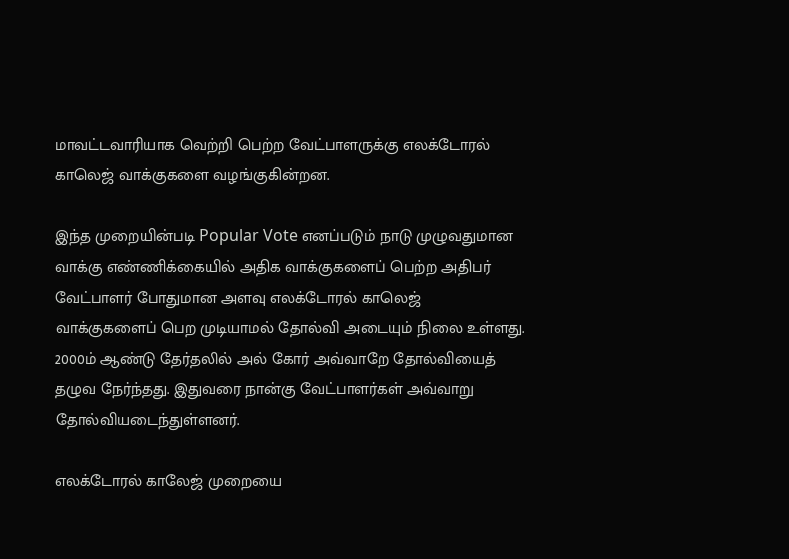மாவட்டவாரியாக வெற்றி பெற்ற வேட்பாளருக்கு எலக்டோரல் காலெஜ் வாக்குகளை வழங்குகின்றன.

இந்த முறையின்படி Popular Vote எனப்படும் நாடு முழுவதுமான வாக்கு எண்ணிக்கையில் அதிக வாக்குகளைப் பெற்ற அதிபர் வேட்பாளர் போதுமான அளவு எலக்டோரல் காலெஜ் வாக்குகளைப் பெற முடியாமல் தோல்வி அடையும் நிலை உள்ளது. 2000ம் ஆண்டு தேர்தலில் அல் கோர் அவ்வாறே தோல்வியைத் தழுவ நேர்ந்தது. இதுவரை நான்கு வேட்பாளர்கள் அவ்வாறு தோல்வியடைந்துள்ளனர்.

எலக்டோரல் காலேஜ் முறையை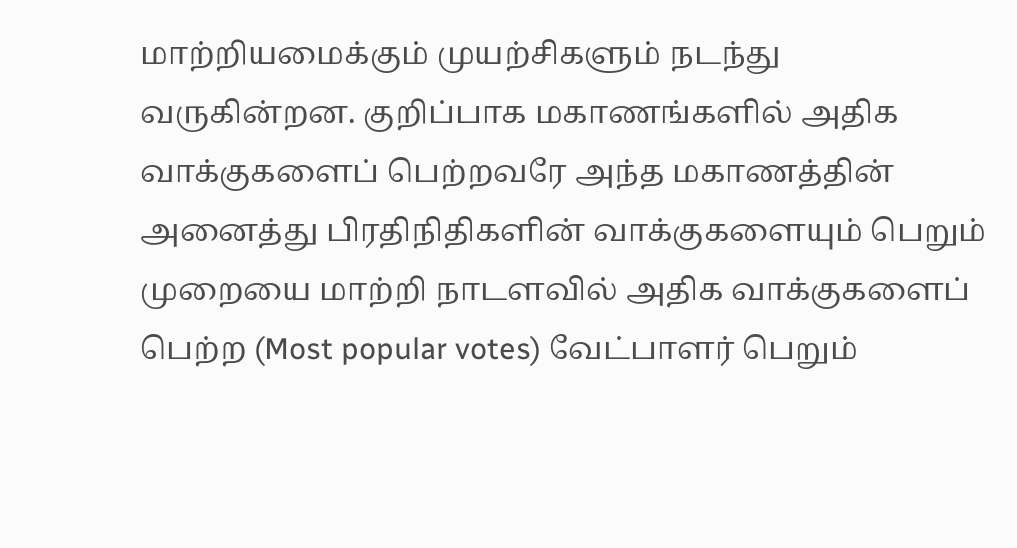மாற்றியமைக்கும் முயற்சிகளும் நடந்து வருகின்றன. குறிப்பாக மகாணங்களில் அதிக வாக்குகளைப் பெற்றவரே அந்த மகாணத்தின் அனைத்து பிரதிநிதிகளின் வாக்குகளையும் பெறும் முறையை மாற்றி நாடளவில் அதிக வாக்குகளைப் பெற்ற (Most popular votes) வேட்பாளர் பெறும்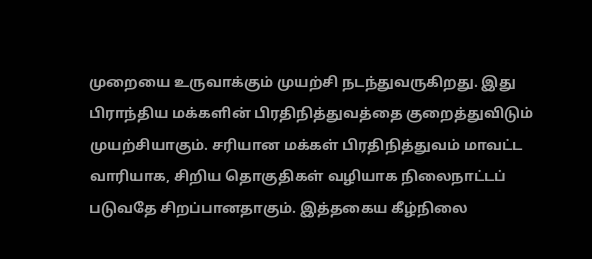முறையை உருவாக்கும் முயற்சி நடந்துவருகிறது. இது பிராந்திய மக்களின் பிரதிநித்துவத்தை குறைத்துவிடும் முயற்சியாகும். சரியான மக்கள் பிரதிநித்துவம் மாவட்ட வாரியாக, சிறிய தொகுதிகள் வழியாக நிலைநாட்டப் படுவதே சிறப்பானதாகும். இத்தகைய கீழ்நிலை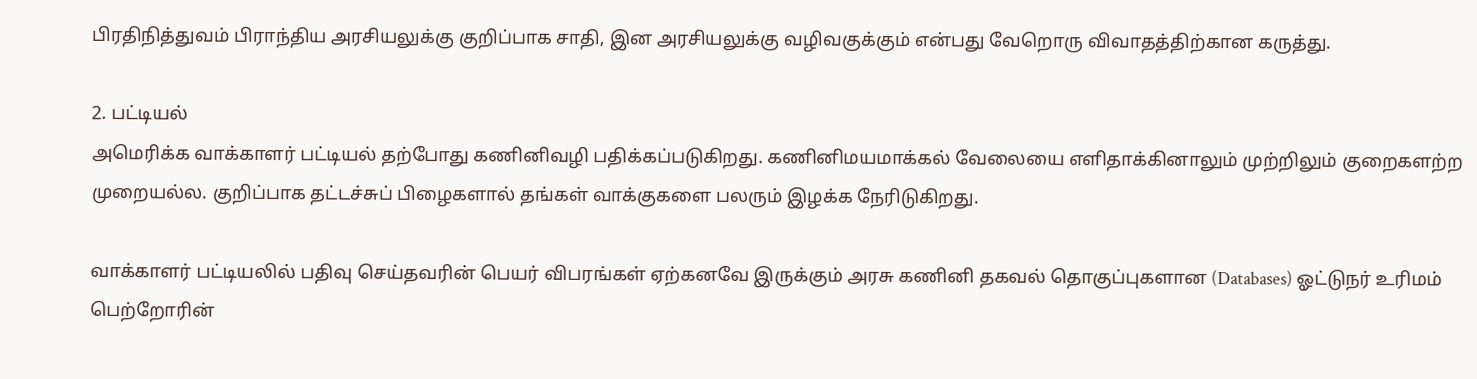பிரதிநித்துவம் பிராந்திய அரசியலுக்கு குறிப்பாக சாதி, இன அரசியலுக்கு வழிவகுக்கும் என்பது வேறொரு விவாதத்திற்கான கருத்து.

2. பட்டியல்
அமெரிக்க வாக்காளர் பட்டியல் தற்போது கணினிவழி பதிக்கப்படுகிறது. கணினிமயமாக்கல் வேலையை எளிதாக்கினாலும் முற்றிலும் குறைகளற்ற முறையல்ல. குறிப்பாக தட்டச்சுப் பிழைகளால் தங்கள் வாக்குகளை பலரும் இழக்க நேரிடுகிறது.

வாக்காளர் பட்டியலில் பதிவு செய்தவரின் பெயர் விபரங்கள் ஏற்கனவே இருக்கும் அரசு கணினி தகவல் தொகுப்புகளான (Databases) ஓட்டுநர் உரிமம் பெற்றோரின்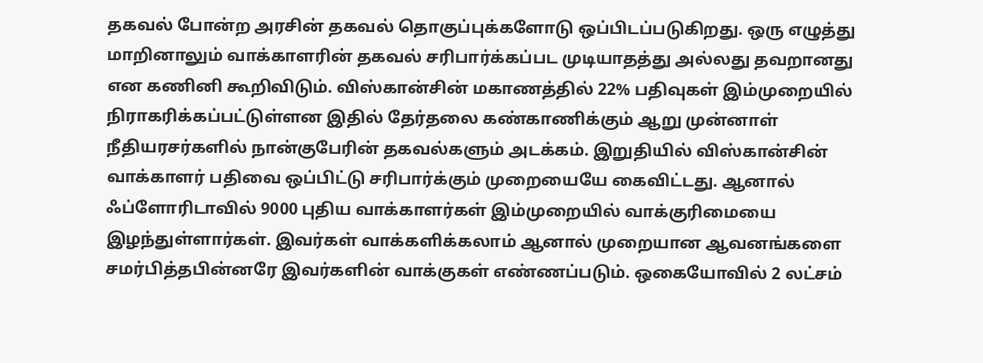தகவல் போன்ற அரசின் தகவல் தொகுப்புக்களோடு ஒப்பிடப்படுகிறது. ஒரு எழுத்து மாறினாலும் வாக்காளரின் தகவல் சரிபார்க்கப்பட முடியாதத்து அல்லது தவறானது என கணினி கூறிவிடும். விஸ்கான்சின் மகாணத்தில் 22% பதிவுகள் இம்முறையில் நிராகரிக்கப்பட்டுள்ளன இதில் தேர்தலை கண்காணிக்கும் ஆறு முன்னாள் நீதியரசர்களில் நான்குபேரின் தகவல்களும் அடக்கம். இறுதியில் விஸ்கான்சின் வாக்காளர் பதிவை ஒப்பிட்டு சரிபார்க்கும் முறையையே கைவிட்டது. ஆனால் ஃப்ளோரிடாவில் 9000 புதிய வாக்காளர்கள் இம்முறையில் வாக்குரிமையை இழந்துள்ளார்கள். இவர்கள் வாக்களிக்கலாம் ஆனால் முறையான ஆவனங்களை சமர்பித்தபின்னரே இவர்களின் வாக்குகள் எண்ணப்படும். ஒகையோவில் 2 லட்சம்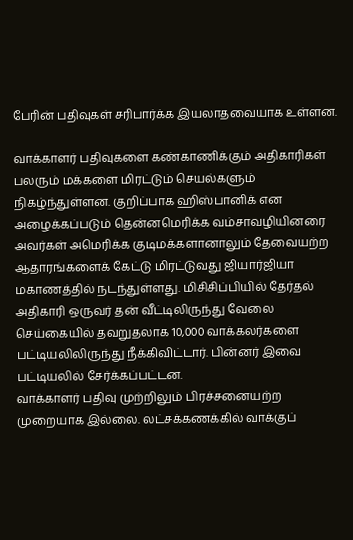பேரின் பதிவுகள் சரிபார்க்க இயலாதவையாக உள்ளன.

வாக்காளர் பதிவுகளை கண்காணிக்கும் அதிகாரிகள் பலரும் மக்களை மிரட்டும் செயல்களும் நிகழ்ந்துள்ளன. குறிப்பாக ஹிஸ்பானிக் என அழைக்கப்படும் தென்னமெரிக்க வம்சாவழியினரை அவர்கள் அமெரிக்க குடிமக்களானாலும் தேவையற்ற ஆதாரங்களைக் கேட்டு மிரட்டுவது ஜியார்ஜியா மகாணத்தில் நடந்துள்ளது. மிசிசிப்பியில் தேர்தல் அதிகாரி ஒருவர் தன் வீட்டிலிருந்து வேலை செய்கையில் தவறுதலாக 10,000 வாக்கலர்களை பட்டியலிலிருந்து நீக்கிவிட்டார். பின்னர் இவை பட்டியலில் சேர்க்கப்பட்டன.
வாக்காளர் பதிவு முற்றிலும் பிரச்சனையற்ற முறையாக இல்லை. லட்சக்கணக்கில் வாக்குப்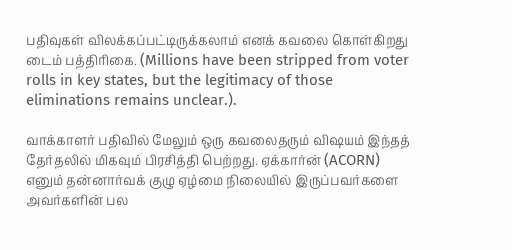பதிவுகள் விலக்கப்பட்டிருக்கலாம் எனக் கவலை கொள்கிறது டைம் பத்திரிகை. (Millions have been stripped from voter rolls in key states, but the legitimacy of those eliminations remains unclear.).

வாக்காளர் பதிவில் மேலும் ஒரு கவலைதரும் விஷயம் இந்தத் தேர்தலில் மிகவும் பிரசித்தி பெற்றது. ஏக்கார்ன் (ACORN) எனும் தன்னார்வக் குழு ஏழ்மை நிலையில் இருப்பவர்களை அவர்களின் பல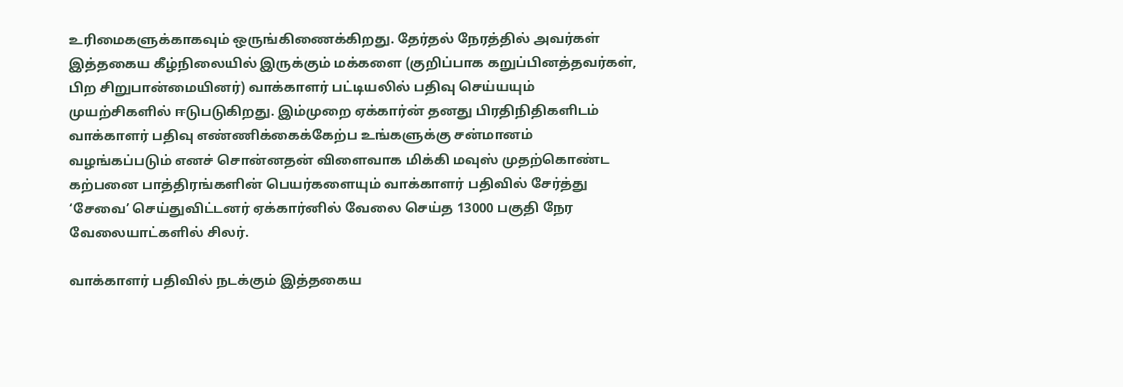உரிமைகளுக்காகவும் ஒருங்கிணைக்கிறது. தேர்தல் நேரத்தில் அவர்கள் இத்தகைய கீழ்நிலையில் இருக்கும் மக்களை (குறிப்பாக கறுப்பினத்தவர்கள், பிற சிறுபான்மையினர்) வாக்காளர் பட்டியலில் பதிவு செய்யயும் முயற்சிகளில் ஈடுபடுகிறது. இம்முறை ஏக்கார்ன் தனது பிரதிநிதிகளிடம் வாக்காளர் பதிவு எண்ணிக்கைக்கேற்ப உங்களுக்கு சன்மானம் வழங்கப்படும் எனச் சொன்னதன் விளைவாக மிக்கி மவுஸ் முதற்கொண்ட கற்பனை பாத்திரங்களின் பெயர்களையும் வாக்காளர் பதிவில் சேர்த்து ‘சேவை’ செய்துவிட்டனர் ஏக்கார்னில் வேலை செய்த 13000 பகுதி நேர வேலையாட்களில் சிலர்.

வாக்காளர் பதிவில் நடக்கும் இத்தகைய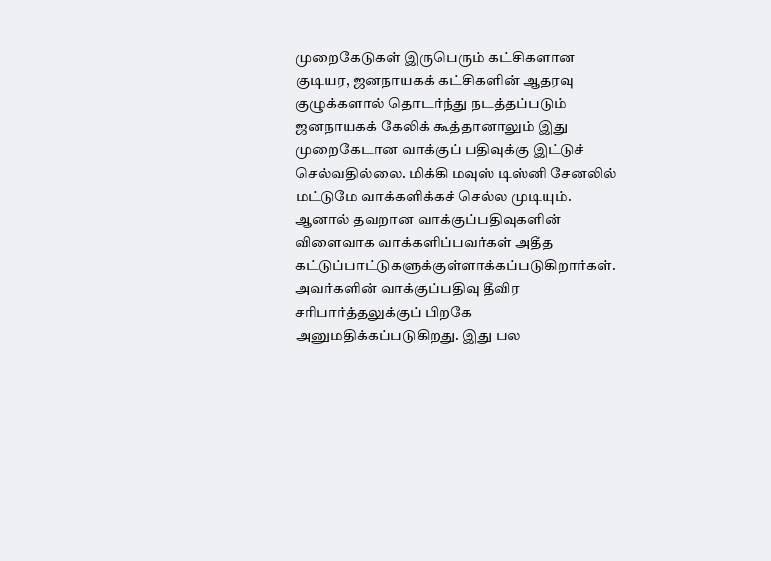முறைகேடுகள் இருபெரும் கட்சிகளான குடியர, ஜனநாயகக் கட்சிகளின் ஆதரவு குழுக்களால் தொடர்ந்து நடத்தப்படும் ஜனநாயகக் கேலிக் கூத்தானாலும் இது முறைகேடான வாக்குப் பதிவுக்கு இட்டுச் செல்வதில்லை. மிக்கி மவுஸ் டிஸ்னி சேனலில் மட்டுமே வாக்களிக்கச் செல்ல முடியும். ஆனால் தவறான வாக்குப்பதிவுகளின் விளைவாக வாக்களிப்பவர்கள் அதீத கட்டுப்பாட்டுகளுக்குள்ளாக்கப்படுகிறார்கள். அவர்களின் வாக்குப்பதிவு தீவிர சரிபார்த்தலுக்குப் பிறகே அனுமதிக்கப்படுகிறது. இது பல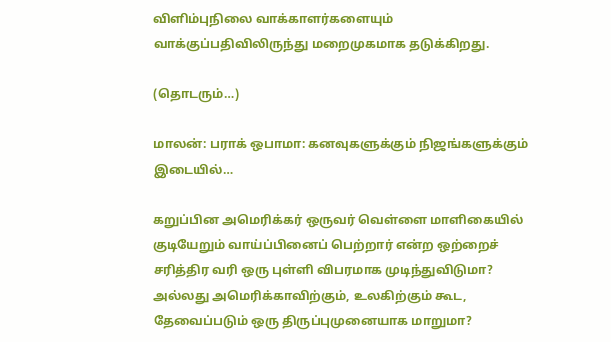விளிம்புநிலை வாக்காளர்களையும் வாக்குப்பதிவிலிருந்து மறைமுகமாக தடுக்கிறது.

(தொடரும்…)

மாலன்: பராக் ஒபாமா: கனவுகளுக்கும் நிஜங்களுக்கும் இடையில்…

கறுப்பின அமெரிக்கர் ஒருவர் வெள்ளை மாளிகையில் குடியேறும் வாய்ப்பினைப் பெற்றார் என்ற ஒற்றைச் சரித்திர வரி ஒரு புள்ளி விபரமாக முடிந்துவிடுமா? அல்லது அமெரிக்காவிற்கும், உலகிற்கும் கூட, தேவைப்படும் ஒரு திருப்புமுனையாக மாறுமா?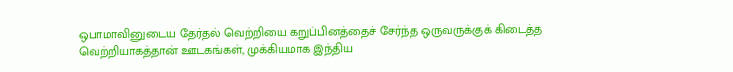ஒபாமாவினுடைய தேர்தல் வெற்றியை கறுப்பினத்தைச் சேர்ந்த ஒருவருக்குக் கிடைத்த வெற்றியாகத்தான் ஊடகங்கள், முக்கியமாக இந்திய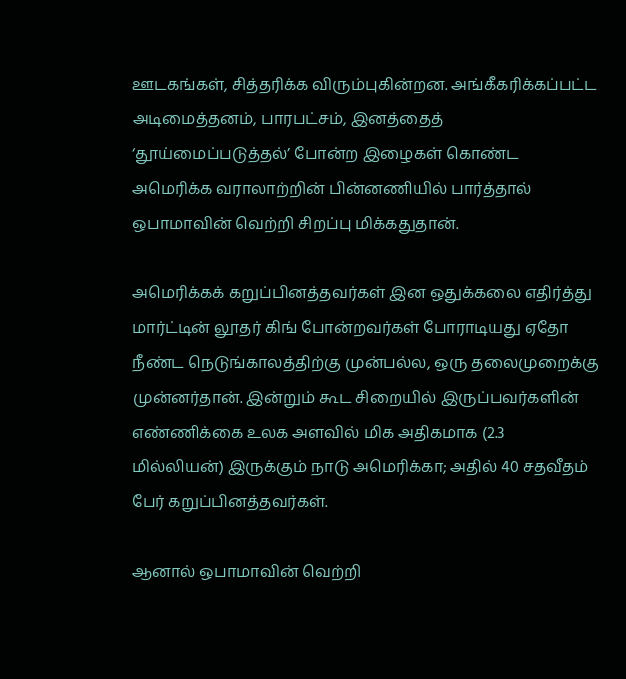ஊடகங்கள், சித்தரிக்க விரும்புகின்றன. அங்கீகரிக்கப்பட்ட அடிமைத்தனம், பாரபட்சம், இனத்தைத் ‘தூய்மைப்படுத்தல்’ போன்ற இழைகள் கொண்ட அமெரிக்க வராலாற்றின் பின்னணியில் பார்த்தால் ஒபாமாவின் வெற்றி சிறப்பு மிக்கதுதான்.

அமெரிக்கக் கறுப்பினத்தவர்கள் இன ஒதுக்கலை எதிர்த்து மார்ட்டின் லூதர் கிங் போன்றவர்கள் போராடியது ஏதோ நீண்ட நெடுங்காலத்திற்கு முன்பல்ல, ஒரு தலைமுறைக்கு முன்னர்தான். இன்றும் கூட சிறையில் இருப்பவர்களின் எண்ணிக்கை உலக அளவில் மிக அதிகமாக (2.3 மில்லியன்) இருக்கும் நாடு அமெரிக்கா; அதில் 40 சதவீதம் பேர் கறுப்பினத்தவர்கள்.

ஆனால் ஒபாமாவின் வெற்றி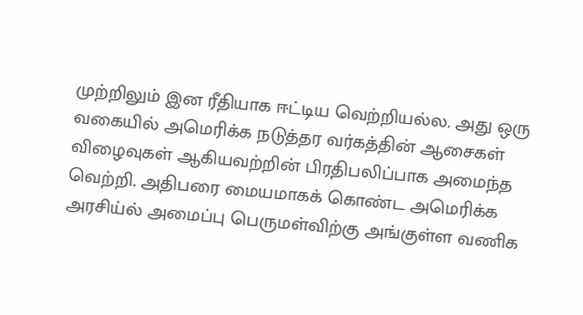முற்றிலும் இன ரீதியாக ஈட்டிய வெற்றியல்ல. அது ஒரு வகையில் அமெரிக்க நடுத்தர வர்கத்தின் ஆசைகள் விழைவுகள் ஆகியவற்றின் பிரதிபலிப்பாக அமைந்த வெற்றி. அதிபரை மையமாகக் கொண்ட அமெரிக்க அரசிய்ல் அமைப்பு பெருமள்விற்கு அங்குள்ள வணிக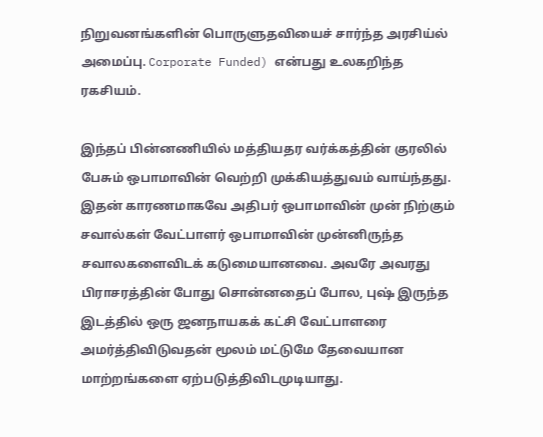நிறுவனங்களின் பொருளுதவியைச் சார்ந்த அரசிய்ல் அமைப்பு. Corporate Funded) என்பது உலகறிந்த ரகசியம்.

இந்தப் பின்னணியில் மத்தியதர வர்க்கத்தின் குரலில் பேசும் ஒபாமாவின் வெற்றி முக்கியத்துவம் வாய்ந்தது. இதன் காரணமாகவே அதிபர் ஒபாமாவின் முன் நிற்கும் சவால்கள் வேட்பாளர் ஒபாமாவின் முன்னிருந்த சவாலகளைவிடக் கடுமையானவை. அவரே அவரது பிராசரத்தின் போது சொன்னதைப் போல, புஷ் இருந்த இடத்தில் ஒரு ஜனநாயகக் கட்சி வேட்பாளரை அமர்த்திவிடுவதன் மூலம் மட்டுமே தேவையான மாற்றங்களை ஏற்படுத்திவிடமுடியாது.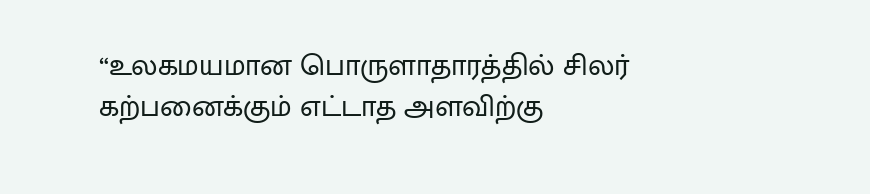“உலகமயமான பொருளாதாரத்தில் சிலர் கற்பனைக்கும் எட்டாத அளவிற்கு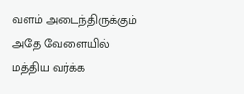வளம் அடைந்திருக்கும் அதே வேளையில் மத்திய வர்க்க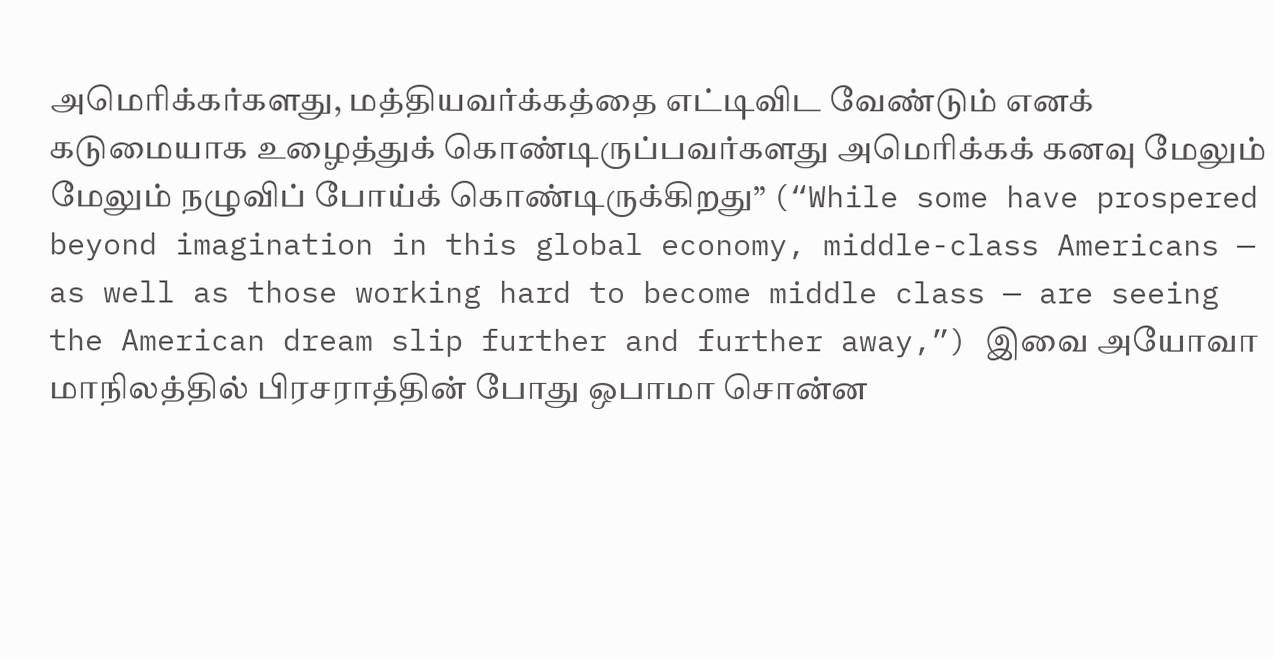அமெரிக்கர்களது, மத்தியவர்க்கத்தை எட்டிவிட வேண்டும் எனக் கடுமையாக உழைத்துக் கொண்டிருப்பவர்களது அமெரிக்கக் கனவு மேலும் மேலும் நழுவிப் போய்க் கொண்டிருக்கிறது” (“While some have prospered beyond imagination in this global economy, middle-class Americans — as well as those working hard to become middle class — are seeing the American dream slip further and further away,”) இவை அயோவா மாநிலத்தில் பிரசராத்தின் போது ஒபாமா சொன்ன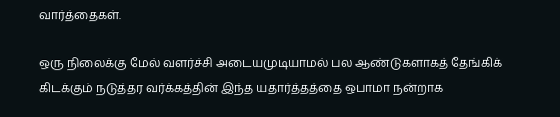வார்த்தைகள்.

ஒரு நிலைக்கு மேல் வளர்ச்சி அடையமுடியாமல் பல ஆண்டுகளாகத் தேங்கிக் கிடக்கும் நடுத்தர வர்க்கத்தின் இந்த யதார்த்தத்தை ஒபாமா நன்றாக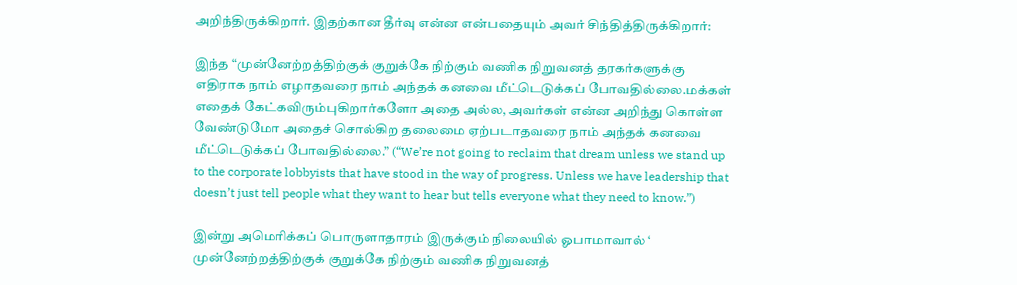அறிந்திருக்கிறார். இதற்கான தீர்வு என்ன என்பதையும் அவர் சிந்தித்திருக்கிறார்:

இந்த “முன்னேற்றத்திற்குக் குறுக்கே நிற்கும் வணிக நிறுவனத் தரகர்களுக்கு எதிராக நாம் எழாதவரை நாம் அந்தக் கனவை மீட்டெடுக்கப் போவதில்லை.மக்கள் எதைக் கேட்கவிரும்புகிறார்களோ அதை அல்ல, அவர்கள் என்ன அறிந்து கொள்ள வேண்டுமோ அதைச் சொல்கிற தலைமை ஏற்படாதவரை நாம் அந்தக் கனவை மீட்டெடுக்கப் போவதில்லை.” (“We’re not going to reclaim that dream unless we stand up to the corporate lobbyists that have stood in the way of progress. Unless we have leadership that doesn’t just tell people what they want to hear but tells everyone what they need to know.”)

இன்று அமெரிக்கப் பொருளாதாரம் இருக்கும் நிலையில் ஓபாமாவால் ‘ முன்னேற்றத்திற்குக் குறுக்கே நிற்கும் வணிக நிறுவனத்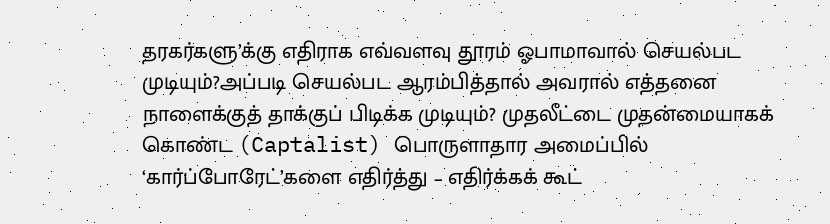தரகர்களு’க்கு எதிராக எவ்வளவு தூரம் ஓபாமாவால் செயல்பட முடியும்?அப்படி செயல்பட ஆரம்பித்தால் அவரால் எத்தனை நாளைக்குத் தாக்குப் பிடிக்க முடியும்? முதலீட்டை முதன்மையாகக் கொண்ட (Captalist) பொருளாதார அமைப்பில் ‘கார்ப்போரேட்’களை எதிர்த்து – எதிர்க்கக் கூட்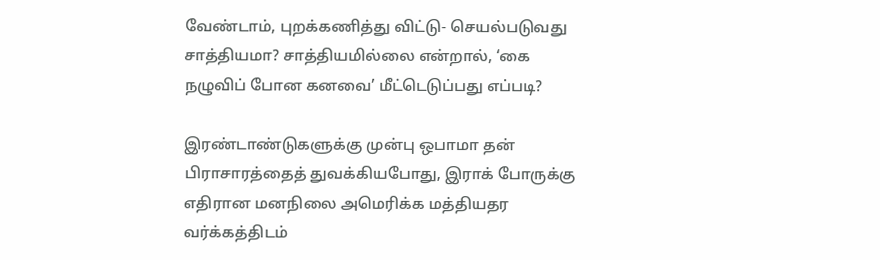வேண்டாம், புறக்கணித்து விட்டு- செயல்படுவது சாத்தியமா? சாத்தியமில்லை என்றால், ‘கை நழுவிப் போன கனவை’ மீட்டெடுப்பது எப்படி?

இரண்டாண்டுகளுக்கு முன்பு ஒபாமா தன் பிராசாரத்தைத் துவக்கியபோது, இராக் போருக்கு எதிரான மனநிலை அமெரிக்க மத்தியதர வர்க்கத்திடம்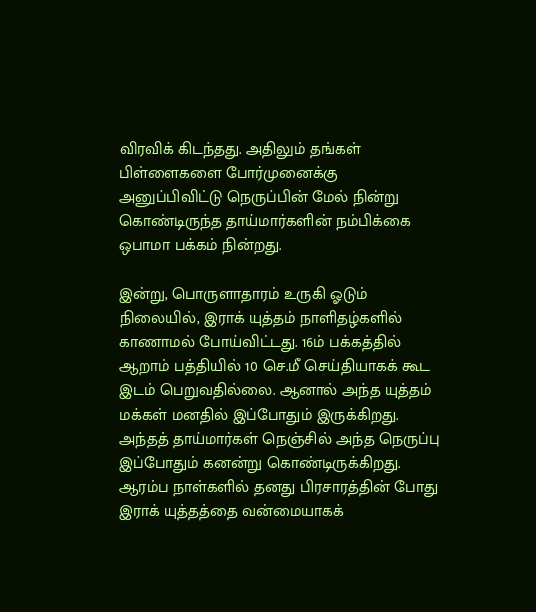விரவிக் கிடந்தது. அதிலும் தங்கள் பிள்ளைகளை போர்முனைக்கு அனுப்பிவிட்டு நெருப்பின் மேல் நின்று கொண்டிருந்த தாய்மார்களின் நம்பிக்கை ஒபாமா பக்கம் நின்றது.

இன்று, பொருளாதாரம் உருகி ஓடும் நிலையில், இராக் யுத்தம் நாளிதழ்களில் காணாமல் போய்விட்டது. 16ம் பக்கத்தில் ஆறாம் பத்தியில் 10 செ.மீ செய்தியாகக் கூட இடம் பெறுவதில்லை. ஆனால் அந்த யுத்தம் மக்கள் மனதில் இப்போதும் இருக்கிறது. அந்தத் தாய்மார்கள் நெஞ்சில் அந்த நெருப்பு இப்போதும் கனன்று கொண்டிருக்கிறது. ஆரம்ப நாள்களில் தனது பிரசாரத்தின் போது இராக் யுத்தத்தை வன்மையாகக்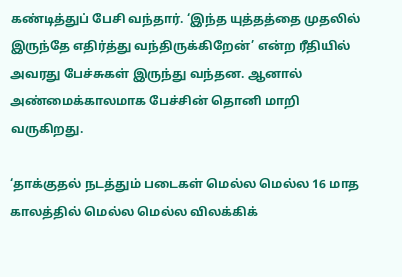கண்டித்துப் பேசி வந்தார். ‘இந்த யுத்தத்தை முதலில் இருந்தே எதிர்த்து வந்திருக்கிறேன்’ என்ற ரீதியில் அவரது பேச்சுகள் இருந்து வந்தன. ஆனால் அண்மைக்காலமாக பேச்சின் தொனி மாறி வருகிறது.

‘தாக்குதல் நடத்தும் படைகள் மெல்ல மெல்ல 16 மாத காலத்தில் மெல்ல மெல்ல விலக்கிக்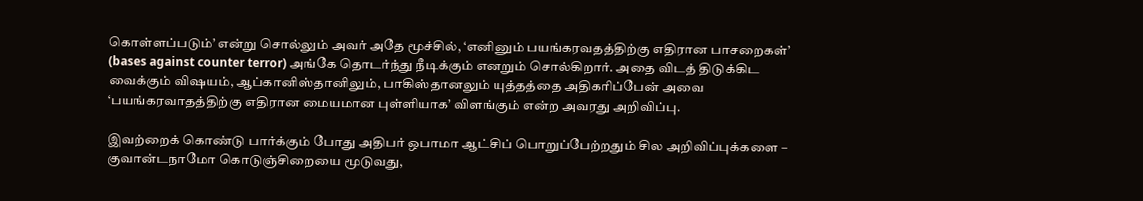கொள்ளப்படும்’ என்று சொல்லும் அவர் அதே மூச்சில், ‘எனினும் பயங்கரவதத்திற்கு எதிரான பாசறைகள்’ (bases against counter terror) அங்கே தொடர்ந்து நீடிக்கும் எனறும் சொல்கிறார். அதை விடத் திடுக்கிட வைக்கும் விஷயம், ஆப்கானிஸ்தானிலும், பாகிஸ்தானலும் யுத்தத்தை அதிகரிப்பேன் அவை ‘பயங்கரவாதத்திற்கு எதிரான மையமான புள்ளியாக’ விளங்கும் என்ற அவரது அறிவிப்பு.

இவற்றைக் கொண்டு பார்க்கும் போது அதிபர் ஒபாமா ஆட்சிப் பொறுப்பேற்றதும் சில அறிவிப்புக்களை – குவான்டநாமோ கொடுஞ்சிறையை மூடுவது,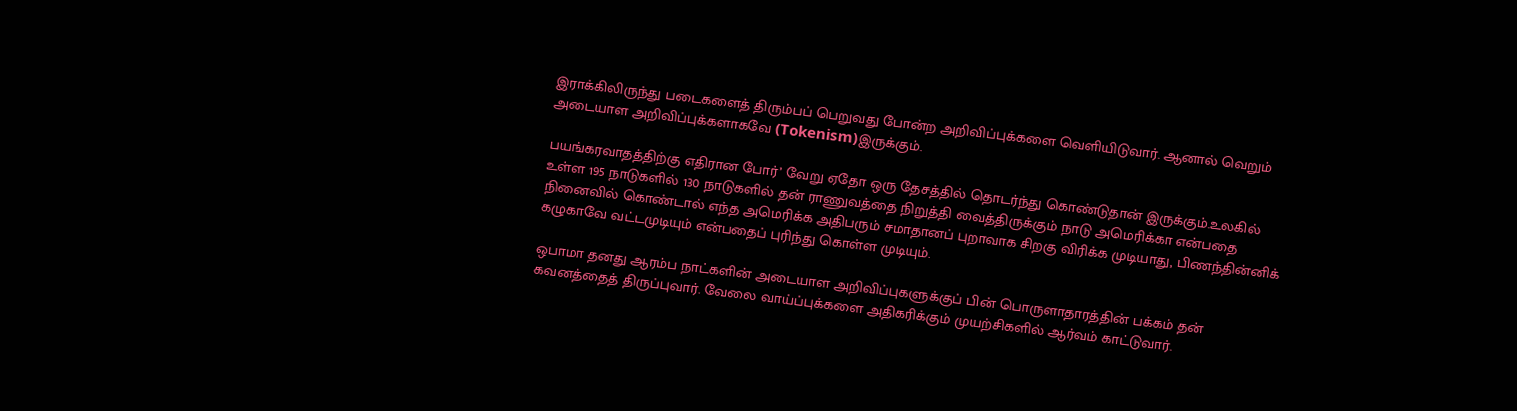இராக்கிலிருந்து படைகளைத் திரும்பப் பெறுவது போன்ற அறிவிப்புக்களை வெளியிடுவார். ஆனால் வெறும் அடையாள அறிவிப்புக்களாகவே (Tokenism)இருக்கும்.

பயங்கரவாதத்திற்கு எதிரான போர்’ வேறு ஏதோ ஒரு தேசத்தில் தொடர்ந்து கொண்டுதான் இருக்கும்.உலகில் உள்ள 195 நாடுகளில் 130 நாடுகளில் தன் ராணுவத்தை நிறுத்தி வைத்திருக்கும் நாடு அமெரிக்கா என்பதை நினைவில் கொண்டால் எந்த அமெரிக்க அதிபரும் சமாதானப் புறாவாக சிறகு விரிக்க முடியாது, பிணந்தின்னிக் கழுகாவே வட்டமுடியும் என்பதைப் புரிந்து கொள்ள முடியும்.

ஒபாமா தனது ஆரம்ப நாட்களின் அடையாள அறிவிப்புகளுக்குப் பின் பொருளாதாரத்தின் பக்கம் தன் கவனத்தைத் திருப்புவார். வேலை வாய்ப்புக்களை அதிகரிக்கும் முயற்சிகளில் ஆர்வம் காட்டுவார்.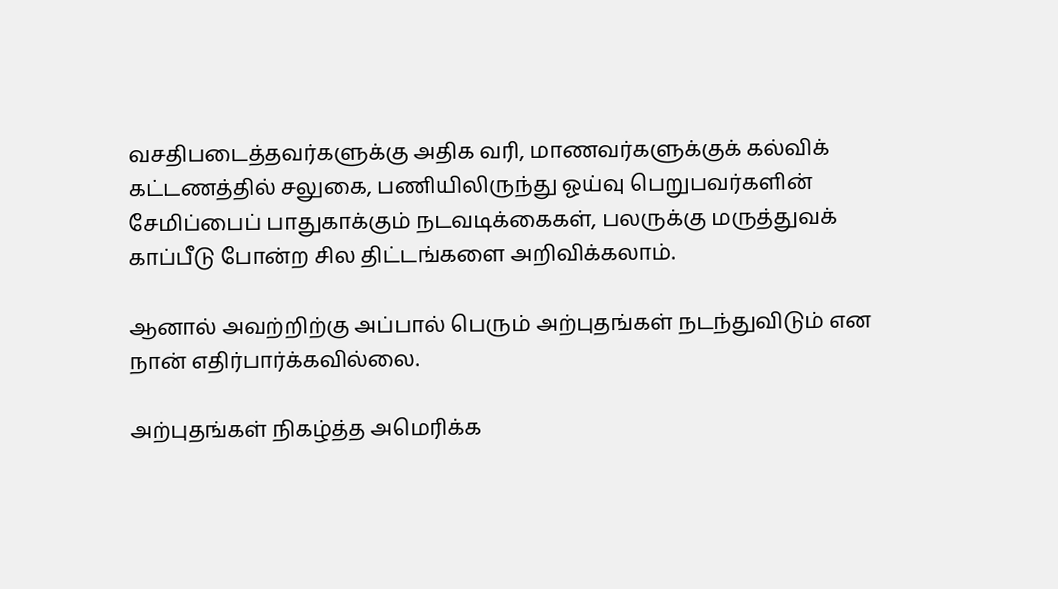வசதிபடைத்தவர்களுக்கு அதிக வரி, மாணவர்களுக்குக் கல்விக் கட்டணத்தில் சலுகை, பணியிலிருந்து ஓய்வு பெறுபவர்களின் சேமிப்பைப் பாதுகாக்கும் நடவடிக்கைகள், பலருக்கு மருத்துவக் காப்பீடு போன்ற சில திட்டங்களை அறிவிக்கலாம்.

ஆனால் அவற்றிற்கு அப்பால் பெரும் அற்புதங்கள் நடந்துவிடும் என நான் எதிர்பார்க்கவில்லை.

அற்புதங்கள் நிகழ்த்த அமெரிக்க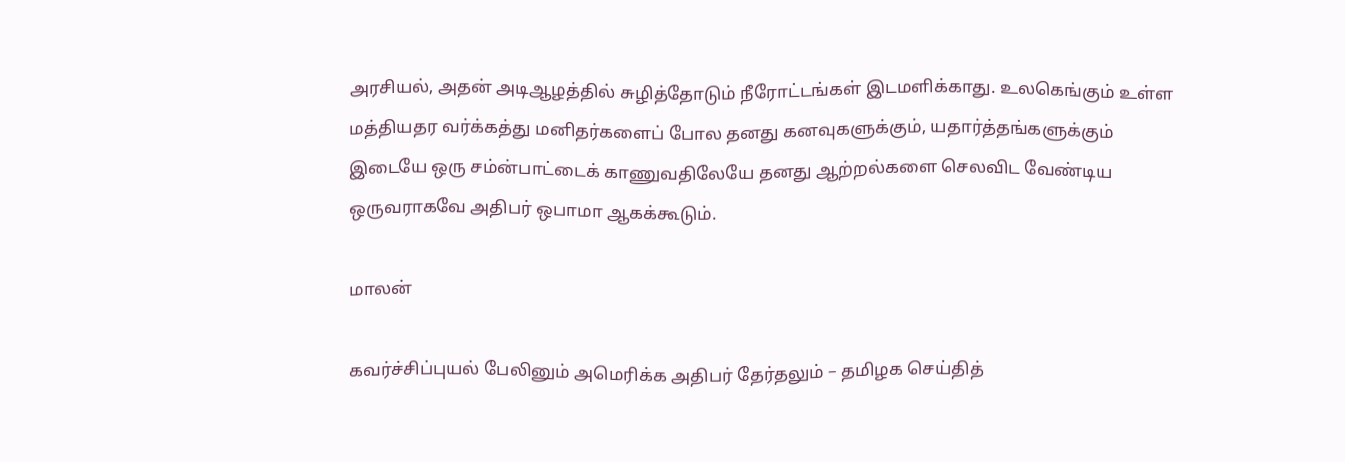அரசியல், அதன் அடிஆழத்தில் சுழித்தோடும் நீரோட்டங்கள் இடமளிக்காது. உலகெங்கும் உள்ள மத்தியதர வர்க்கத்து மனிதர்களைப் போல தனது கனவுகளுக்கும், யதார்த்தங்களுக்கும் இடையே ஒரு சம்ன்பாட்டைக் காணுவதிலேயே தனது ஆற்றல்களை செலவிட வேண்டிய ஒருவராகவே அதிபர் ஒபாமா ஆகக்கூடும்.

மாலன்

கவர்ச்சிப்புயல் பேலினும் அமெரிக்க அதிபர் தேர்தலும் – தமிழக செய்தித்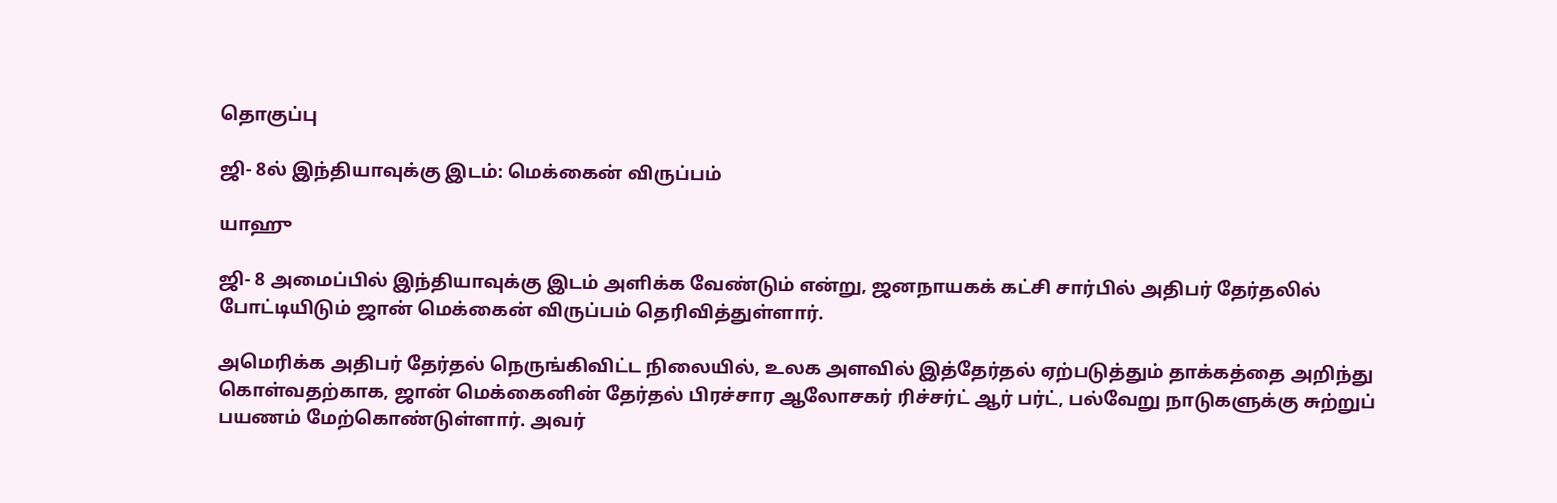தொகுப்பு

ஜி- 8ல் இந்தியாவுக்கு இடம்: மெக்கைன் விருப்பம்

யாஹு

ஜி- 8 அமைப்பில் இந்தியாவுக்கு இடம் அளிக்க வேண்டும் என்று, ஜனநாயகக் கட்சி சார்பில் அதிபர் தேர்தலில் போட்டியிடும் ஜான் மெக்கைன் விருப்பம் தெரிவித்துள்ளார்.

அமெரிக்க அதிபர் தேர்தல் நெருங்கிவிட்ட நிலையில், உலக அளவில் இத்தேர்தல் ஏற்படுத்தும் தாக்கத்தை அறிந்து கொள்வதற்காக, ஜான் மெக்கைனின் தேர்தல் பிரச்சார ஆலோசகர் ரிச்சர்ட் ஆர் பர்ட், பல்வேறு நாடுகளுக்கு சுற்றுப் பயணம் மேற்கொண்டுள்ளார். அவர்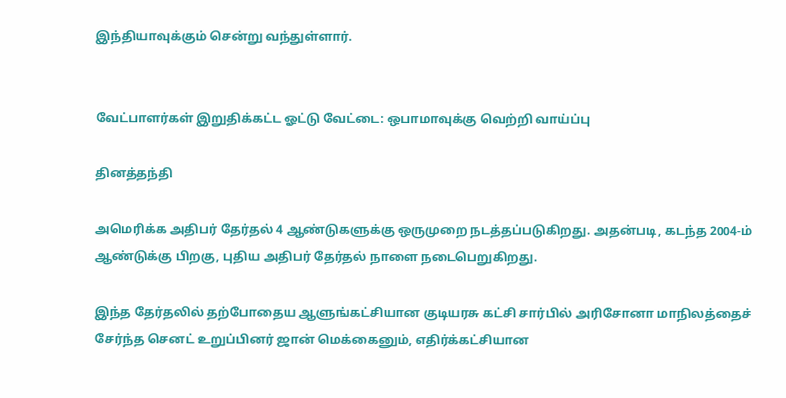இந்தியாவுக்கும் சென்று வந்துள்ளார்.


வேட்பாளர்கள் இறுதிக்கட்ட ஓட்டு வேட்டை: ஒபாமாவுக்கு வெற்றி வாய்ப்பு

தினத்தந்தி

அமெரிக்க அதிபர் தேர்தல் 4 ஆண்டுகளுக்கு ஒருமுறை நடத்தப்படுகிறது. அதன்படி, கடந்த 2004-ம் ஆண்டுக்கு பிறகு, புதிய அதிபர் தேர்தல் நாளை நடைபெறுகிறது.

இந்த தேர்தலில் தற்போதைய ஆளுங்கட்சியான குடியரசு கட்சி சார்பில் அரிசோனா மாநிலத்தைச் சேர்ந்த செனட் உறுப்பினர் ஜான் மெக்கைனும், எதிர்க்கட்சியான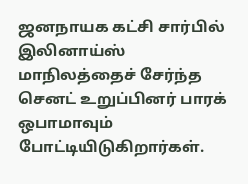ஜனநாயக கட்சி சார்பில் இலினாய்ஸ் மாநிலத்தைச் சேர்ந்த செனட் உறுப்பினர் பாரக் ஒபாமாவும் போட்டியிடுகிறார்கள்.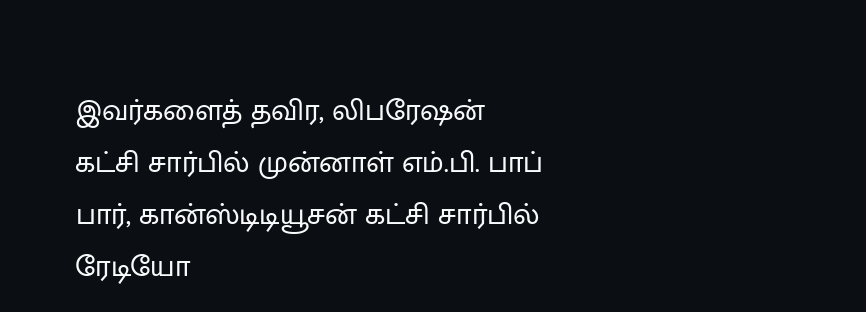இவர்களைத் தவிர, லிபரேஷன் கட்சி சார்பில் முன்னாள் எம்.பி. பாப் பார், கான்ஸ்டிடியூசன் கட்சி சார்பில் ரேடியோ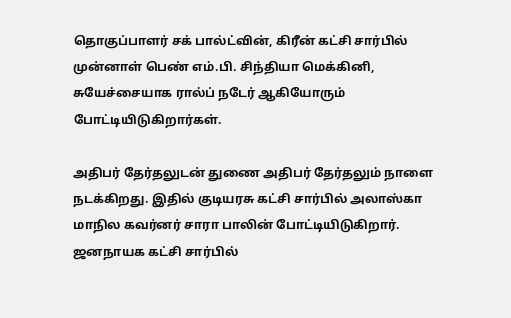தொகுப்பாளர் சக் பால்ட்வின், கிரீன் கட்சி சார்பில் முன்னாள் பெண் எம்.பி. சிந்தியா மெக்கினி, சுயேச்சையாக ரால்ப் நடேர் ஆகியோரும் போட்டியிடுகிறார்கள்.

அதிபர் தேர்தலுடன் துணை அதிபர் தேர்தலும் நாளை நடக்கிறது. இதில் குடியரசு கட்சி சார்பில் அலாஸ்கா மாநில கவர்னர் சாரா பாலின் போட்டியிடுகிறார். ஜனநாயக கட்சி சார்பில்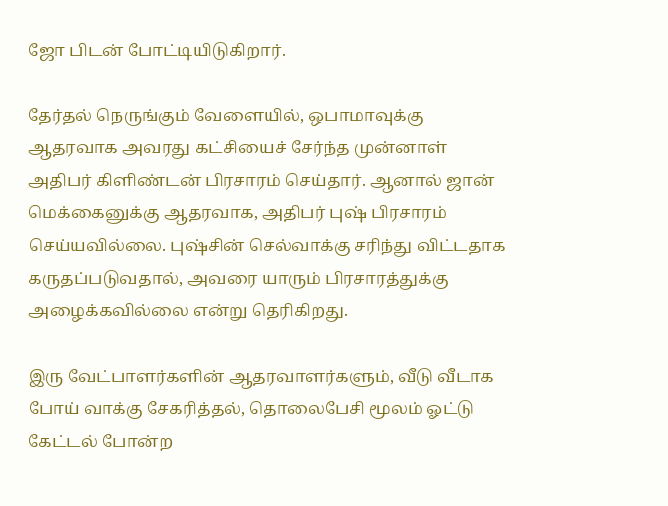ஜோ பிடன் போட்டியிடுகிறார்.

தேர்தல் நெருங்கும் வேளையில், ஒபாமாவுக்கு ஆதரவாக அவரது கட்சியைச் சேர்ந்த முன்னாள் அதிபர் கிளிண்டன் பிரசாரம் செய்தார். ஆனால் ஜான் மெக்கைனுக்கு ஆதரவாக, அதிபர் புஷ் பிரசாரம் செய்யவில்லை. புஷ்சின் செல்வாக்கு சரிந்து விட்டதாக கருதப்படுவதால், அவரை யாரும் பிரசாரத்துக்கு அழைக்கவில்லை என்று தெரிகிறது.

இரு வேட்பாளர்களின் ஆதரவாளர்களும், வீடு வீடாக போய் வாக்கு சேகரித்தல், தொலைபேசி மூலம் ஓட்டு கேட்டல் போன்ற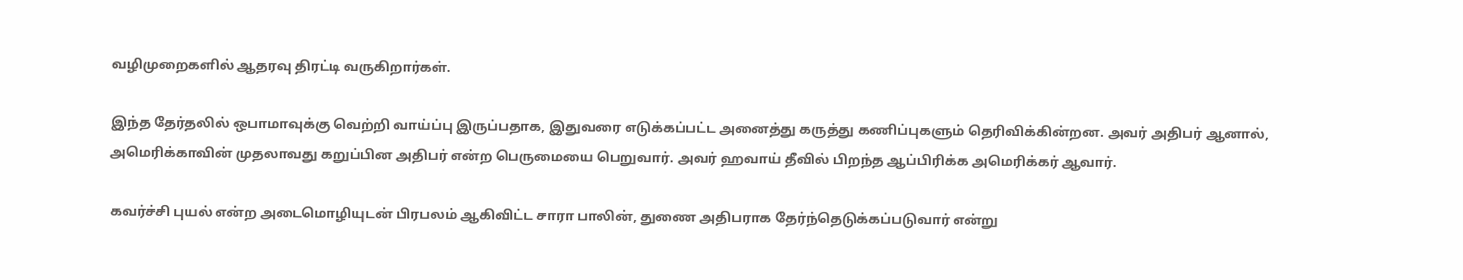வழிமுறைகளில் ஆதரவு திரட்டி வருகிறார்கள்.

இந்த தேர்தலில் ஒபாமாவுக்கு வெற்றி வாய்ப்பு இருப்பதாக, இதுவரை எடுக்கப்பட்ட அனைத்து கருத்து கணிப்புகளும் தெரிவிக்கின்றன. அவர் அதிபர் ஆனால், அமெரிக்காவின் முதலாவது கறுப்பின அதிபர் என்ற பெருமையை பெறுவார். அவர் ஹவாய் தீவில் பிறந்த ஆப்பிரிக்க அமெரிக்கர் ஆவார்.

கவர்ச்சி புயல் என்ற அடைமொழியுடன் பிரபலம் ஆகிவிட்ட சாரா பாலின், துணை அதிபராக தேர்ந்தெடுக்கப்படுவார் என்று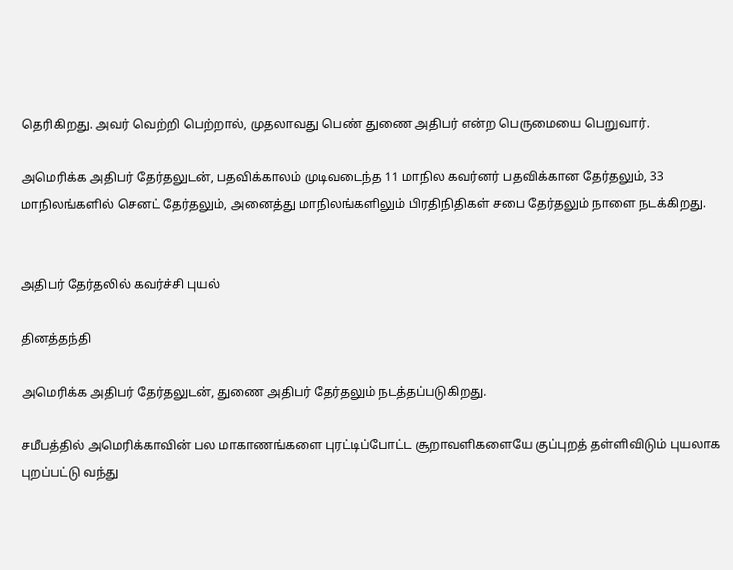தெரிகிறது. அவர் வெற்றி பெற்றால், முதலாவது பெண் துணை அதிபர் என்ற பெருமையை பெறுவார்.

அமெரிக்க அதிபர் தேர்தலுடன், பதவிக்காலம் முடிவடைந்த 11 மாநில கவர்னர் பதவிக்கான தேர்தலும், 33 மாநிலங்களில் செனட் தேர்தலும், அனைத்து மாநிலங்களிலும் பிரதிநிதிகள் சபை தேர்தலும் நாளை நடக்கிறது.


அதிபர் தேர்தலில் கவர்ச்சி புயல்

தினத்தந்தி

அமெரிக்க அதிபர் தேர்தலுடன், துணை அதிபர் தேர்தலும் நடத்தப்படுகிறது.

சமீபத்தில் அமெரிக்காவின் பல மாகாணங்களை புரட்டிப்போட்ட சூறாவளிகளையே குப்புறத் தள்ளிவிடும் புயலாக புறப்பட்டு வந்து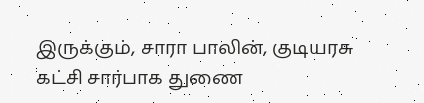இருக்கும், சாரா பாலின், குடியரசு கட்சி சார்பாக துணை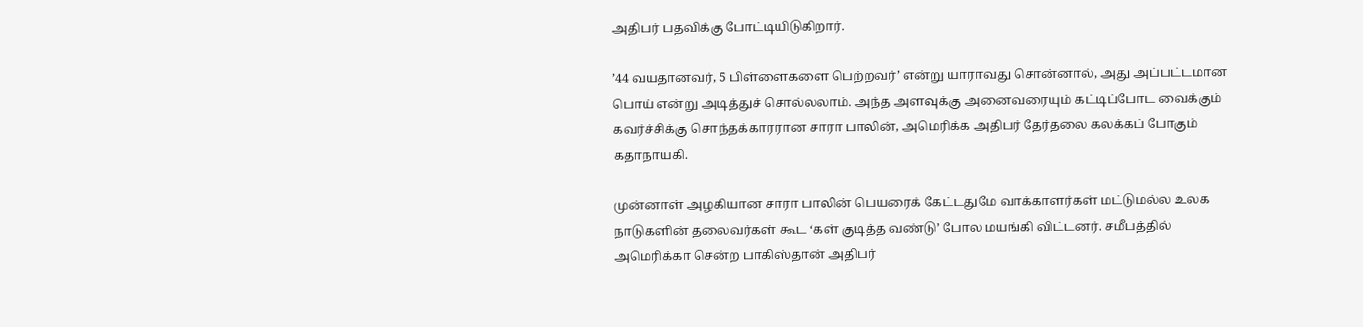அதிபர் பதவிக்கு போட்டியிடுகிறார்.

’44 வயதானவர், 5 பிள்ளைகளை பெற்றவர்’ என்று யாராவது சொன்னால், அது அப்பட்டமான பொய் என்று அடித்துச் சொல்லலாம். அந்த அளவுக்கு அனைவரையும் கட்டிப்போட வைக்கும் கவர்ச்சிக்கு சொந்தக்காரரான சாரா பாலின், அமெரிக்க அதிபர் தேர்தலை கலக்கப் போகும் கதாநாயகி.

முன்னாள் அழகியான சாரா பாலின் பெயரைக் கேட்டதுமே வாக்காளர்கள் மட்டுமல்ல உலக நாடுகளின் தலைவர்கள் கூட ‘கள் குடித்த வண்டு’ போல மயங்கி விட்டனர். சமீபத்தில் அமெரிக்கா சென்ற பாகிஸ்தான் அதிபர்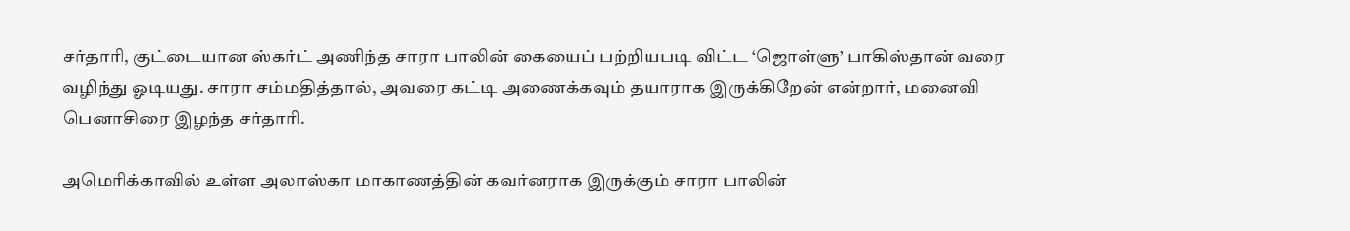சர்தாரி, குட்டையான ஸ்கர்ட் அணிந்த சாரா பாலின் கையைப் பற்றியபடி விட்ட ‘ஜொள்ளு’ பாகிஸ்தான் வரை வழிந்து ஓடியது. சாரா சம்மதித்தால், அவரை கட்டி அணைக்கவும் தயாராக இருக்கிறேன் என்றார், மனைவி பெனாசிரை இழந்த சர்தாரி.

அமெரிக்காவில் உள்ள அலாஸ்கா மாகாணத்தின் கவர்னராக இருக்கும் சாரா பாலின்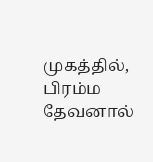முகத்தில், பிரம்ம தேவனால்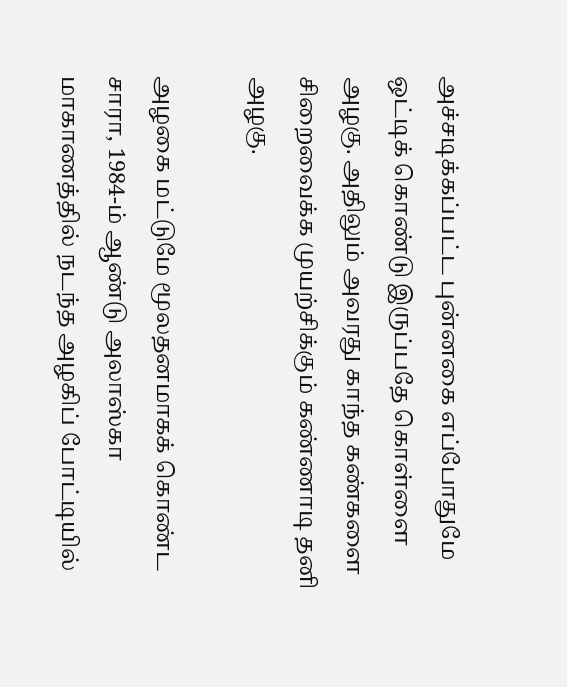அச்சடிக்கப்பட்ட புன்னகை எப்போதுமே ஒட்டிக் கொண்டு இருப்பதே கொள்ளை அழகு. அதிலும் அவரது காந்த கண்களை சிறைவைக்க முயற்சிக்கும் கண்ணாடி தனி அழகு.

அழகை மட்டுமே மூலதனமாகக் கொண்ட சாரா, 1984-ம் ஆண்டு அலாஸ்கா மாகாணத்தில் நடந்த அழகிப் போட்டியில்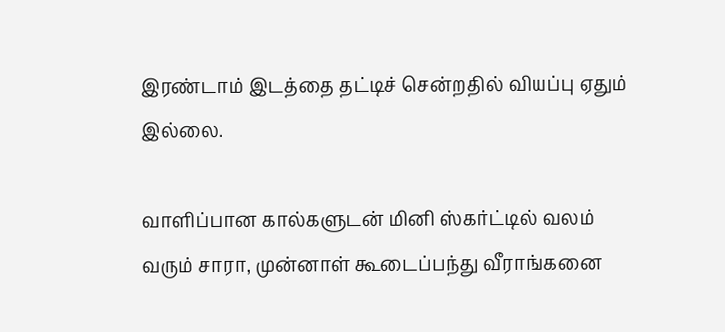இரண்டாம் இடத்தை தட்டிச் சென்றதில் வியப்பு ஏதும் இல்லை.

வாளிப்பான கால்களுடன் மினி ஸ்கர்ட்டில் வலம் வரும் சாரா, முன்னாள் கூடைப்பந்து வீராங்கனை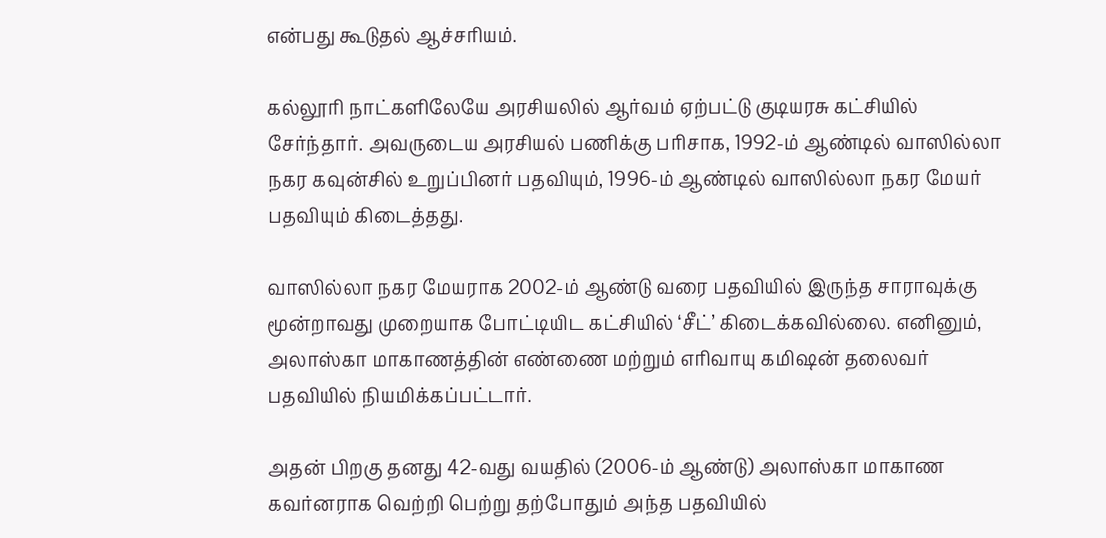என்பது கூடுதல் ஆச்சரியம்.

கல்லூரி நாட்களிலேயே அரசியலில் ஆர்வம் ஏற்பட்டு குடியரசு கட்சியில் சேர்ந்தார். அவருடைய அரசியல் பணிக்கு பரிசாக, 1992-ம் ஆண்டில் வாஸில்லா நகர கவுன்சில் உறுப்பினர் பதவியும், 1996-ம் ஆண்டில் வாஸில்லா நகர மேயர் பதவியும் கிடைத்தது.

வாஸில்லா நகர மேயராக 2002-ம் ஆண்டு வரை பதவியில் இருந்த சாராவுக்கு மூன்றாவது முறையாக போட்டியிட கட்சியில் ‘சீட்’ கிடைக்கவில்லை. எனினும், அலாஸ்கா மாகாணத்தின் எண்ணை மற்றும் எரிவாயு கமிஷன் தலைவர் பதவியில் நியமிக்கப்பட்டார்.

அதன் பிறகு தனது 42-வது வயதில் (2006-ம் ஆண்டு) அலாஸ்கா மாகாண கவர்னராக வெற்றி பெற்று தற்போதும் அந்த பதவியில்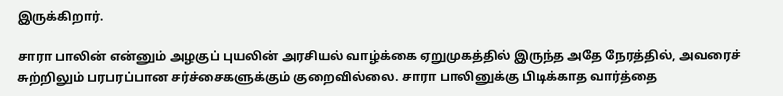இருக்கிறார்.

சாரா பாலின் என்னும் அழகுப் புயலின் அரசியல் வாழ்க்கை ஏறுமுகத்தில் இருந்த அதே நேரத்தில், அவரைச் சுற்றிலும் பரபரப்பான சர்ச்சைகளுக்கும் குறைவில்லை. சாரா பாலினுக்கு பிடிக்காத வார்த்தை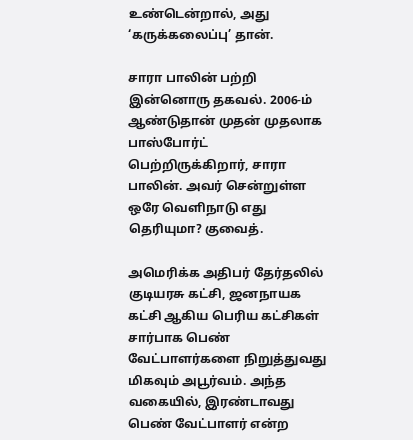உண்டென்றால், அது ‘கருக்கலைப்பு’ தான்.

சாரா பாலின் பற்றி இன்னொரு தகவல். 2006-ம் ஆண்டுதான் முதன் முதலாக பாஸ்போர்ட் பெற்றிருக்கிறார், சாரா பாலின். அவர் சென்றுள்ள ஒரே வெளிநாடு எது தெரியுமா? குவைத்.

அமெரிக்க அதிபர் தேர்தலில் குடியரசு கட்சி, ஜனநாயக கட்சி ஆகிய பெரிய கட்சிகள் சார்பாக பெண் வேட்பாளர்களை நிறுத்துவது மிகவும் அபூர்வம். அந்த வகையில், இரண்டாவது பெண் வேட்பாளர் என்ற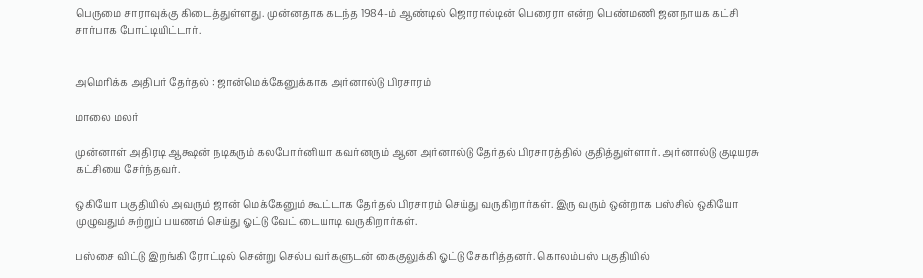பெருமை சாராவுக்கு கிடைத்துள்ளது. முன்னதாக கடந்த 1984-ம் ஆண்டில் ஜொரால்டின் பெரைரா என்ற பெண்மணி ஜனநாயக கட்சி சார்பாக போட்டியிட்டார்.


அமெரிக்க அதிபர் தேர்தல் : ஜான்மெக்கேனுக்காக அர்னால்டு பிரசாரம்

மாலை மலர்

முன்னாள் அதிரடி ஆக்ஷன் நடிகரும் கலபோர்னியா கவர்னரும் ஆன அர்னால்டு தேர்தல் பிரசாரத்தில் குதித்துள்ளார். அர்னால்டு குடியரசு கட்சியை சேர்ந்தவர்.

ஒகியோ பகுதியில் அவரும் ஜான் மெக்கேனும் கூட்டாக தேர்தல் பிரசாரம் செய்து வருகிறார்கள். இரு வரும் ஒன்றாக பஸ்சில் ஒகியோ முழுவதும் சுற்றுப் பயணம் செய்து ஓட்டு வேட் டையாடி வருகிறார்கள்.

பஸ்சை விட்டு இறங்கி ரோட்டில் சென்று செல்ப வர்களுடன் கைகுலுக்கி ஓட்டு சேகரித்தனர். கொலம்பஸ் பகுதியில்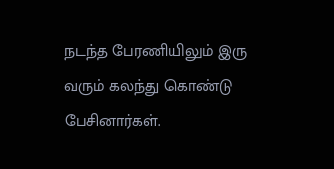நடந்த பேரணியிலும் இரு வரும் கலந்து கொண்டு பேசினார்கள்.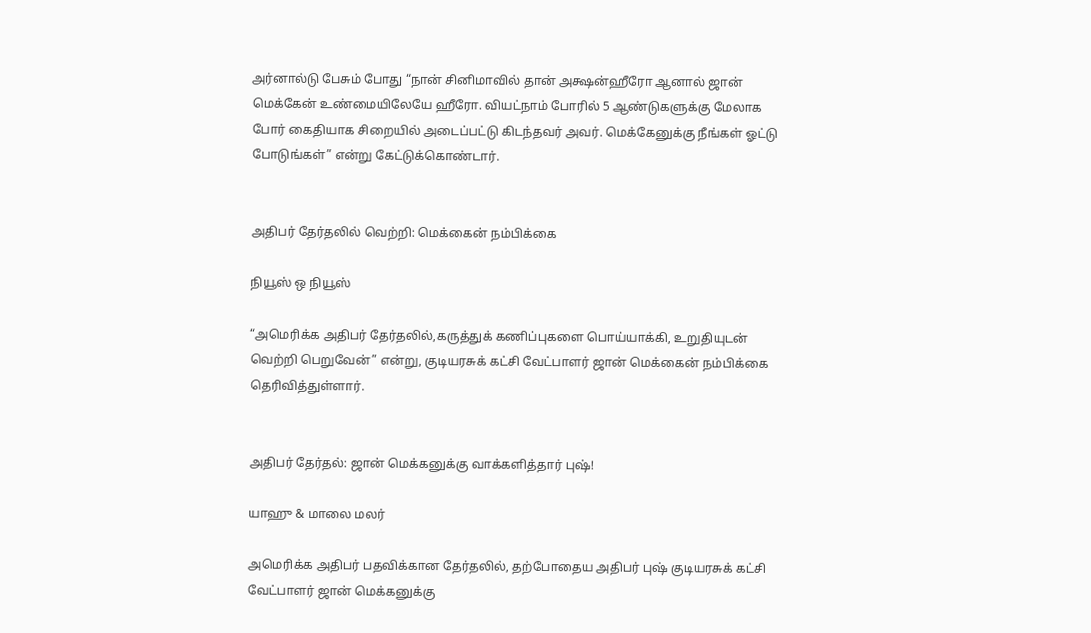அர்னால்டு பேசும் போது “நான் சினிமாவில் தான் அக்ஷன்ஹீரோ ஆனால் ஜான் மெக்கேன் உண்மையிலேயே ஹீரோ. வியட்நாம் போரில் 5 ஆண்டுகளுக்கு மேலாக போர் கைதியாக சிறையில் அடைப்பட்டு கிடந்தவர் அவர். மெக்கேனுக்கு நீங்கள் ஓட்டு போடுங்கள்” என்று கேட்டுக்கொண்டார்.


அதிபர் தேர்தலில் வெற்றி: மெக்கைன் நம்பிக்கை

நியூஸ் ஒ நியூஸ்

“அமெரிக்க அதிபர் தேர்தலில்,கருத்துக் கணிப்புகளை பொய்யாக்கி, உறுதியுடன் வெற்றி பெறுவேன்” என்று, குடியரசுக் கட்சி வேட்பாளர் ஜான் மெக்கைன் நம்பிக்கை தெரிவித்துள்ளார்.


அதிபர் தேர்தல்: ஜான் மெக்கனுக்கு வாக்களித்தார் புஷ்!

யாஹு & மாலை மலர்

அமெரிக்க அதிபர் பதவிக்கான தேர்தலில், தற்போதைய அதிபர் புஷ் குடியரசுக் கட்சி வேட்பாளர் ஜான் மெக்கனுக்கு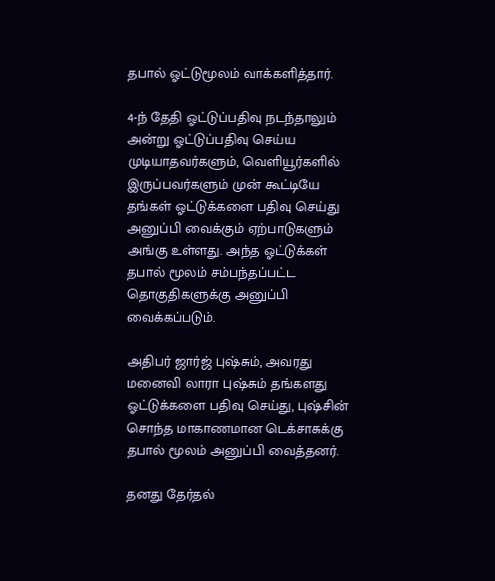தபால் ஓட்டுமூலம் வாக்களித்தார்.

4-ந் தேதி ஓட்டுப்பதிவு நடந்தாலும் அன்று ஓட்டுப்பதிவு செய்ய முடியாதவர்களும், வெளியூர்களில் இருப்பவர்களும் முன் கூட்டியே தங்கள் ஓட்டுக்களை பதிவு செய்து அனுப்பி வைக்கும் ஏற்பாடுகளும் அங்கு உள்ளது. அந்த ஓட்டுக்கள் தபால் மூலம் சம்பந்தப்பட்ட தொகுதிகளுக்கு அனுப்பி வைக்கப்படும்.

அதிபர் ஜார்ஜ் புஷ்சும், அவரது மனைவி லாரா புஷ்சும் தங்களது ஓட்டுக்களை பதிவு செய்து, புஷ்சின் சொந்த மாகாணமான டெக்சாசுக்கு தபால் மூலம் அனுப்பி வைத்தனர்.

தனது தேர்தல்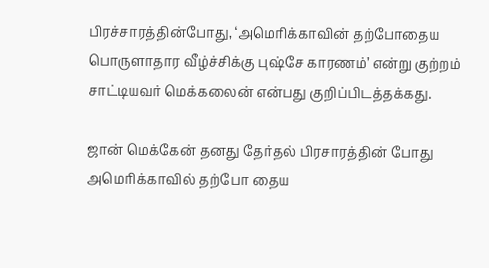பிரச்சாரத்தின்போது, ‘அமெரிக்காவின் தற்போதைய பொருளாதார வீழ்ச்சிக்கு புஷ்சே காரணம்’ என்று குற்றம் சாட்டியவர் மெக்கலைன் என்பது குறிப்பிடத்தக்கது.

ஜான் மெக்கேன் தனது தேர்தல் பிரசாரத்தின் போது அமெரிக்காவில் தற்போ தைய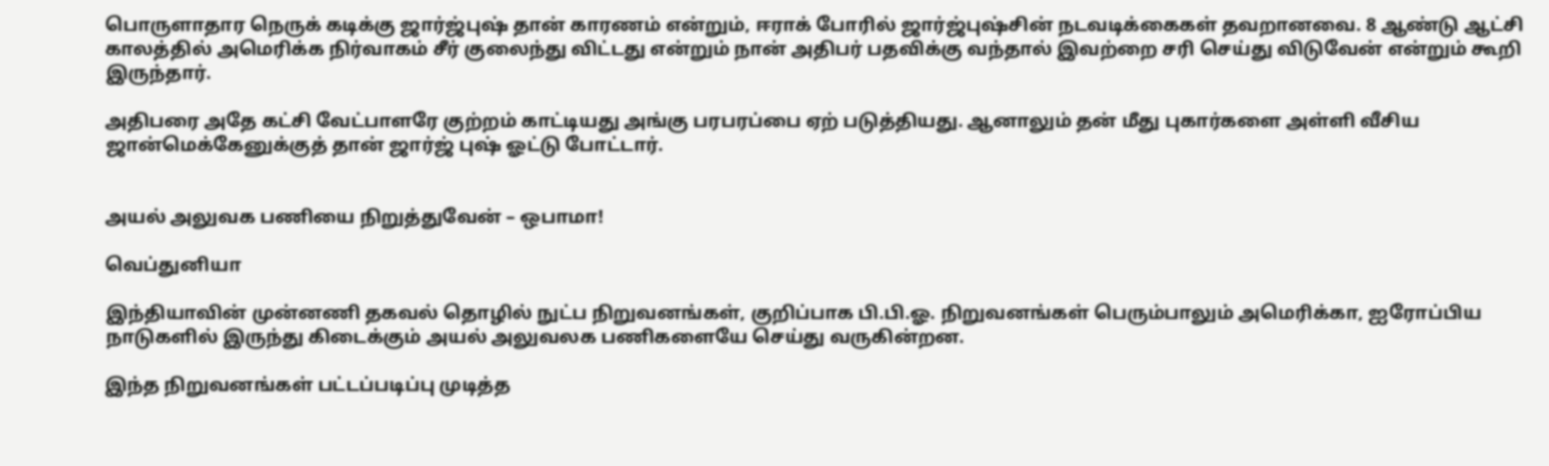பொருளாதார நெருக் கடிக்கு ஜார்ஜ்புஷ் தான் காரணம் என்றும், ஈராக் போரில் ஜார்ஜ்புஷ்சின் நடவடிக்கைகள் தவறானவை. 8 ஆண்டு ஆட்சி காலத்தில் அமெரிக்க நிர்வாகம் சீர் குலைந்து விட்டது என்றும் நான் அதிபர் பதவிக்கு வந்தால் இவற்றை சரி செய்து விடுவேன் என்றும் கூறி இருந்தார்.

அதிபரை அதே கட்சி வேட்பாளரே குற்றம் காட்டியது அங்கு பரபரப்பை ஏற் படுத்தியது. ஆனாலும் தன் மீது புகார்களை அள்ளி வீசிய ஜான்மெக்கேனுக்குத் தான் ஜார்ஜ் புஷ் ஓட்டு போட்டார்.


அயல் அலுவக பணியை நிறுத்துவேன் – ஒபாமா!

வெப்துனியா

இந்தியாவின் முன்னணி தகவல் தொழில் நுட்ப நிறுவனங்கள், குறிப்பாக பி.பி.ஓ. நிறுவனங்கள் பெரும்பாலும் அமெரிக்கா, ஐரோப்பிய நாடுகளில் இருந்து கிடைக்கும் அயல் அலுவலக பணிகளையே செய்து வருகின்றன.

இந்த நிறுவனங்கள் பட்டப்படிப்பு முடித்த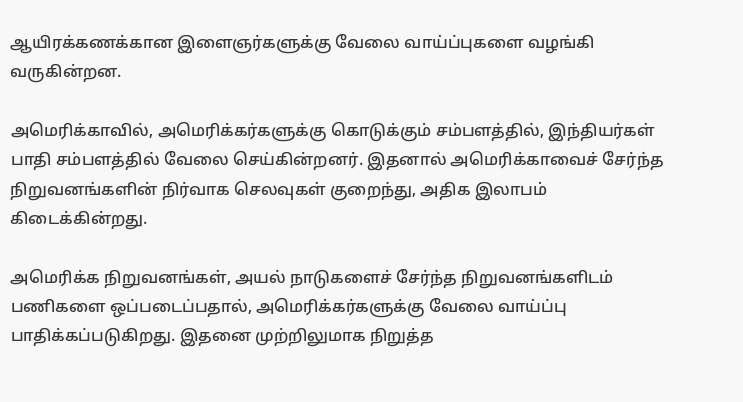ஆயிரக்கணக்கான இளைஞர்களுக்கு வேலை வாய்ப்புகளை வழங்கி வருகின்றன.

அமெரிக்காவில், அமெரிக்கர்களுக்கு கொடுக்கும் சம்பளத்தில், இந்தியர்கள் பாதி சம்பளத்தில் வேலை செய்கின்றனர். இதனால் அமெரிக்காவைச் சேர்ந்த நிறுவனங்களின் நிர்வாக செலவுகள் குறைந்து, அதிக இலாபம் கிடைக்கின்றது.

அமெரிக்க நிறுவனங்கள், அயல் நாடுகளைச் சேர்ந்த நிறுவனங்களிடம் பணிகளை ஒப்படைப்பதால், அமெரிக்கர்களுக்கு வேலை வாய்ப்பு பாதிக்கப்படுகிறது. இதனை முற்றிலுமாக நிறுத்த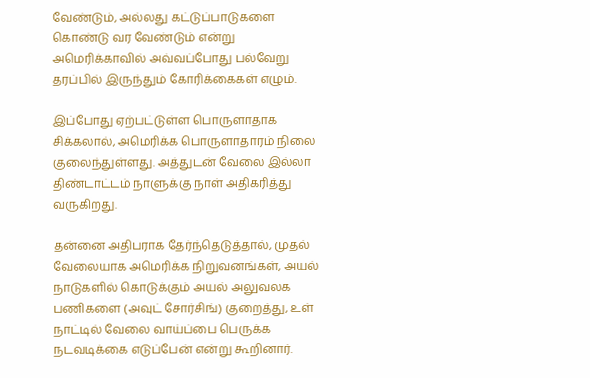வேண்டும், அல்லது கட்டுப்பாடுகளை கொண்டு வர வேண்டும் என்று அமெரிக்காவில் அவ்வப்போது பல்வேறு தரப்பில் இருந்தும் கோரிக்கைகள் எழும்.

இப்போது ஏற்பட்டுள்ள பொருளாதாக சிக்கலால், அமெரிக்க பொருளாதாரம் நிலை குலைந்துள்ளது. அத்துடன் வேலை இல்லா திண்டாட்டம் நாளுக்கு நாள் அதிகரித்து வருகிறது.

தன்னை அதிபராக தேர்ந்தெடுத்தால், முதல் வேலையாக அமெரிக்க நிறுவனங்கள், அயல் நாடுகளில் கொடுக்கும் அயல் அலுவலக பணிகளை (அவுட் சோர்சிங்) குறைத்து, உள் நாட்டில் வேலை வாய்ப்பை பெருக்க நடவடிக்கை எடுப்பேன் என்று கூறினார்.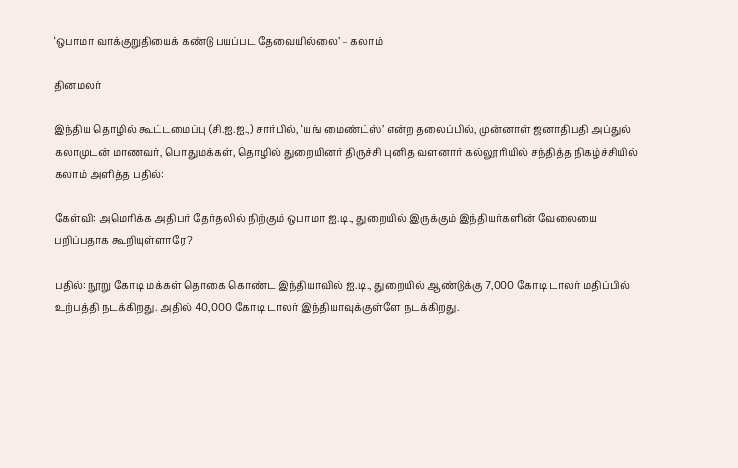‘ஒபாமா வாக்குறுதியைக் கண்டு பயப்பட தேவையில்லை’ – கலாம்

தினமலர்

இந்திய தொழில் கூட்டமைப்பு (சி.ஐ.ஐ.,) சார்பில், ‘யங் மைண்ட்ஸ்’ என்ற தலைப்பில், முன்னாள் ஜனாதிபதி அப்துல் கலாமுடன் மாணவர், பொதுமக்கள், தொழில் துறையினர் திருச்சி புனித வளனார் கல்லூரியில் சந்தித்த நிகழ்ச்சியில் கலாம் அளித்த பதில்:

கேள்வி: அமெரிக்க அதிபர் தேர்தலில் நிற்கும் ஒபாமா ஐ.டி., துறையில் இருக்கும் இந்தியர்களின் வேலையை பறிப்பதாக கூறியுள்ளாரே?

பதில்: நூறு கோடி மக்கள் தொகை கொண்ட இந்தியாவில் ஐ.டி., துறையில் ஆண்டுக்கு 7,000 கோடி டாலர் மதிப்பில் உற்பத்தி நடக்கிறது. அதில் 40,000 கோடி டாலர் இந்தியாவுக்குள்ளே நடக்கிறது.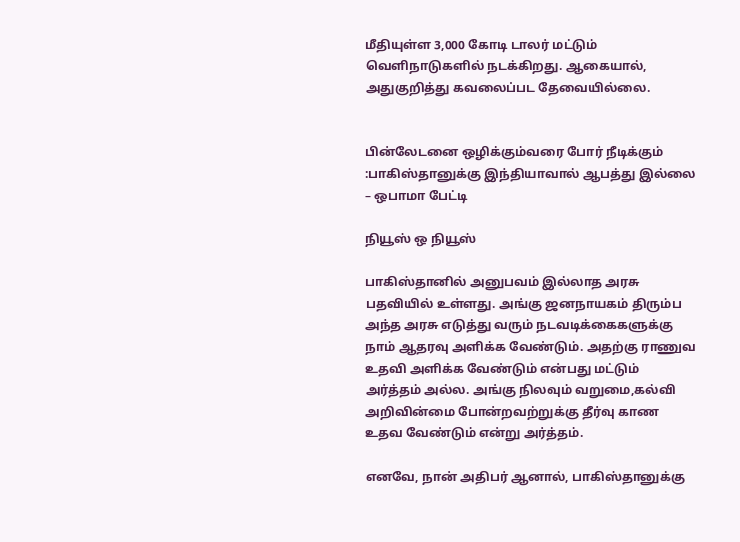மீதியுள்ள 3,000 கோடி டாலர் மட்டும் வெளிநாடுகளில் நடக்கிறது. ஆகையால், அதுகுறித்து கவலைப்பட தேவையில்லை.


பின்லேடனை ஒழிக்கும்வரை போர் நீடிக்கும் :பாகிஸ்தானுக்கு இந்தியாவால் ஆபத்து இல்லை – ஒபாமா பேட்டி

நியூஸ் ஒ நியூஸ்

பாகிஸ்தானில் அனுபவம் இல்லாத அரசு பதவியில் உள்ளது. அங்கு ஜனநாயகம் திரும்ப அந்த அரசு எடுத்து வரும் நடவடிக்கைகளுக்கு நாம் ஆதரவு அளிக்க வேண்டும். அதற்கு ராணுவ உதவி அளிக்க வேண்டும் என்பது மட்டும் அர்த்தம் அல்ல. அங்கு நிலவும் வறுமை,கல்வி அறிவின்மை போன்றவற்றுக்கு தீர்வு காண உதவ வேண்டும் என்று அர்த்தம்.

எனவே, நான் அதிபர் ஆனால், பாகிஸ்தானுக்கு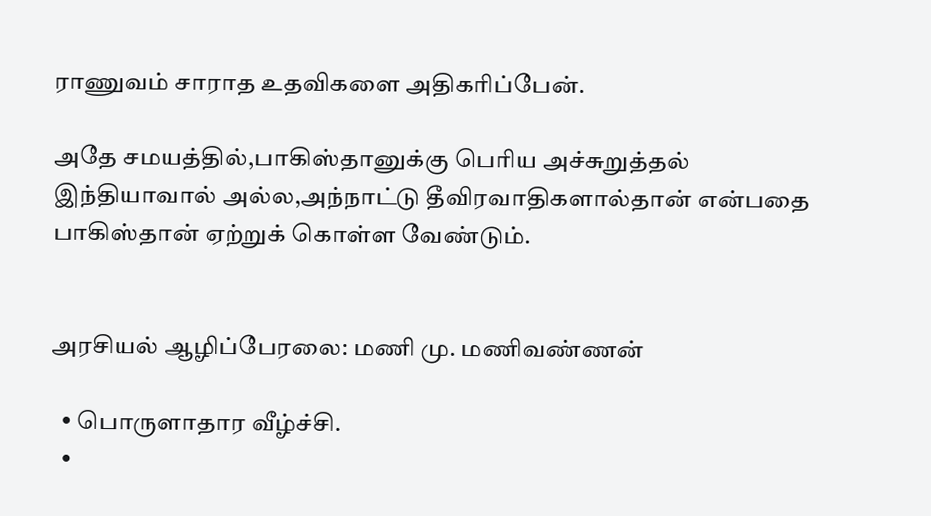ராணுவம் சாராத உதவிகளை அதிகரிப்பேன்.

அதே சமயத்தில்,பாகிஸ்தானுக்கு பெரிய அச்சுறுத்தல் இந்தியாவால் அல்ல,அந்நாட்டு தீவிரவாதிகளால்தான் என்பதை பாகிஸ்தான் ஏற்றுக் கொள்ள வேண்டும்.


அரசியல் ஆழிப்பேரலை: மணி மு. மணிவண்ணன்

  • பொருளாதார வீழ்ச்சி.
  •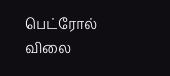பெட்ரோல் விலை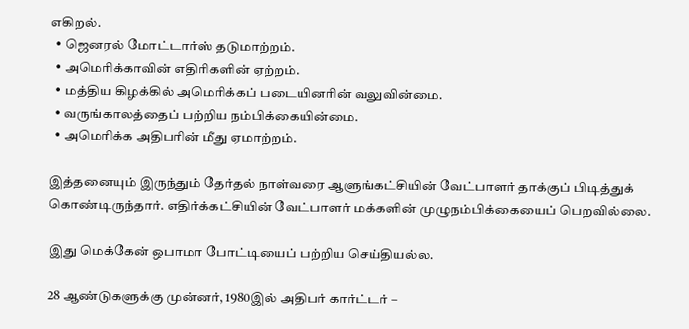எகிறல்.
  • ஜெனரல் மோட்டார்ஸ் தடுமாற்றம்.
  • அமெரிக்காவின் எதிரிகளின் ஏற்றம்.
  • மத்திய கிழக்கில் அமெரிக்கப் படையினரின் வலுவின்மை.
  • வருங்காலத்தைப் பற்றிய நம்பிக்கையின்மை.
  • அமெரிக்க அதிபரின் மீது ஏமாற்றம்.

இத்தனையும் இருந்தும் தேர்தல் நாள்வரை ஆளுங்கட்சியின் வேட்பாளர் தாக்குப் பிடித்துக் கொண்டிருந்தார். எதிர்க்கட்சியின் வேட்பாளர் மக்களின் முழுநம்பிக்கையைப் பெறவில்லை.

இது மெக்கேன் ஒபாமா போட்டியைப் பற்றிய செய்தியல்ல.

28 ஆண்டுகளுக்கு முன்னர், 1980இல் அதிபர் கார்ட்டர் –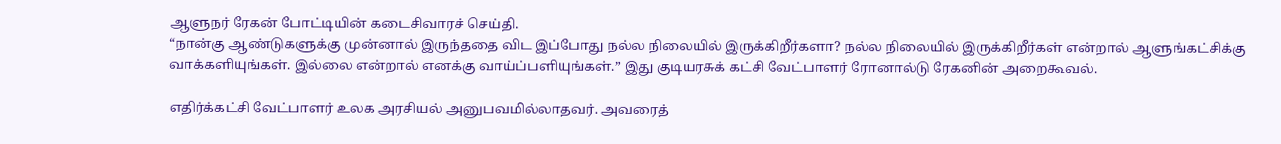ஆளுநர் ரேகன் போட்டியின் கடைசிவாரச் செய்தி.
“நான்கு ஆண்டுகளுக்கு முன்னால் இருந்ததை விட இப்போது நல்ல நிலையில் இருக்கிறீர்களா? நல்ல நிலையில் இருக்கிறீர்கள் என்றால் ஆளுங்கட்சிக்கு வாக்களியுங்கள். இல்லை என்றால் எனக்கு வாய்ப்பளியுங்கள்.” இது குடியரசுக் கட்சி வேட்பாளர் ரோனால்டு ரேகனின் அறைகூவல்.

எதிர்க்கட்சி வேட்பாளர் உலக அரசியல் அனுபவமில்லாதவர். அவரைத்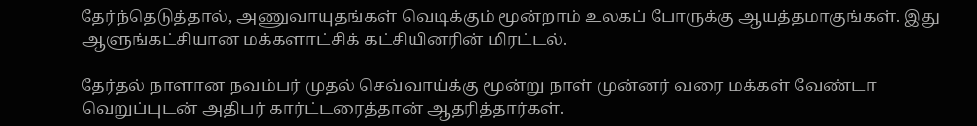தேர்ந்தெடுத்தால், அணுவாயுதங்கள் வெடிக்கும் மூன்றாம் உலகப் போருக்கு ஆயத்தமாகுங்கள். இது ஆளுங்கட்சியான மக்களாட்சிக் கட்சியினரின் மிரட்டல்.

தேர்தல் நாளான நவம்பர் முதல் செவ்வாய்க்கு மூன்று நாள் முன்னர் வரை மக்கள் வேண்டா வெறுப்புடன் அதிபர் கார்ட்டரைத்தான் ஆதரித்தார்கள்.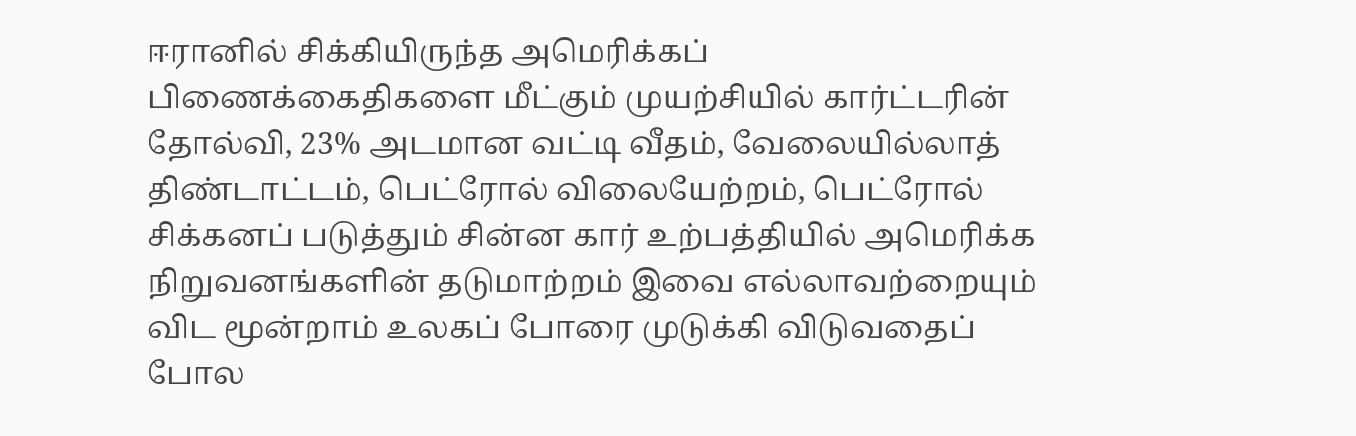ஈரானில் சிக்கியிருந்த அமெரிக்கப் பிணைக்கைதிகளை மீட்கும் முயற்சியில் கார்ட்டரின் தோல்வி, 23% அடமான வட்டி வீதம், வேலையில்லாத் திண்டாட்டம், பெட்ரோல் விலையேற்றம், பெட்ரோல் சிக்கனப் படுத்தும் சின்ன கார் உற்பத்தியில் அமெரிக்க நிறுவனங்களின் தடுமாற்றம் இவை எல்லாவற்றையும் விட மூன்றாம் உலகப் போரை முடுக்கி விடுவதைப் போல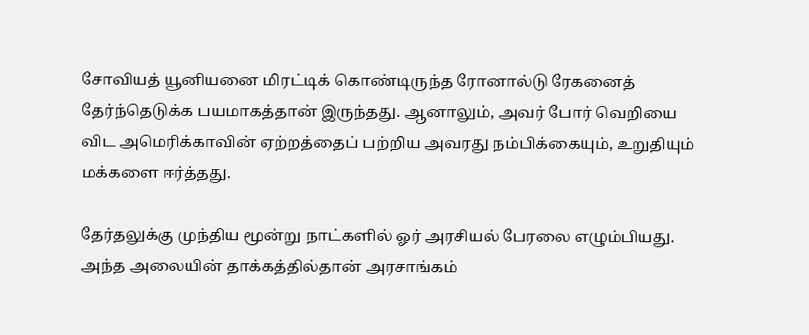சோவியத் யூனியனை மிரட்டிக் கொண்டிருந்த ரோனால்டு ரேகனைத் தேர்ந்தெடுக்க பயமாகத்தான் இருந்தது. ஆனாலும், அவர் போர் வெறியை விட அமெரிக்காவின் ஏற்றத்தைப் பற்றிய அவரது நம்பிக்கையும், உறுதியும் மக்களை ஈர்த்தது.

தேர்தலுக்கு முந்திய மூன்று நாட்களில் ஓர் அரசியல் பேரலை எழும்பியது. அந்த அலையின் தாக்கத்தில்தான் அரசாங்கம்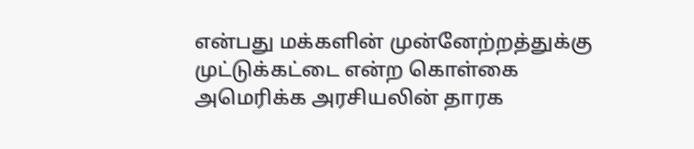என்பது மக்களின் முன்னேற்றத்துக்கு முட்டுக்கட்டை என்ற கொள்கை அமெரிக்க அரசியலின் தாரக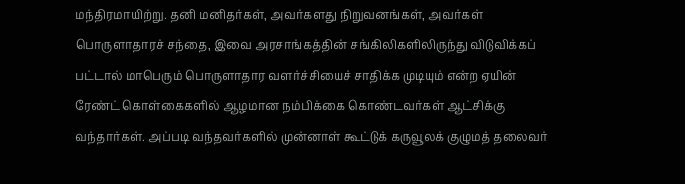மந்திரமாயிற்று. தனி மனிதர்கள், அவர்களது நிறுவனங்கள், அவர்கள் பொருளாதாரச் சந்தை, இவை அரசாங்கத்தின் சங்கிலிகளிலிருந்து விடுவிக்கப் பட்டால் மாபெரும் பொருளாதார வளர்ச்சியைச் சாதிக்க முடியும் என்ற ஏயின் ரேண்ட் கொள்கைகளில் ஆழமான நம்பிக்கை கொண்டவர்கள் ஆட்சிக்கு வந்தார்கள். அப்படி வந்தவர்களில் முன்னாள் கூட்டுக் கருவூலக் குழுமத் தலைவர்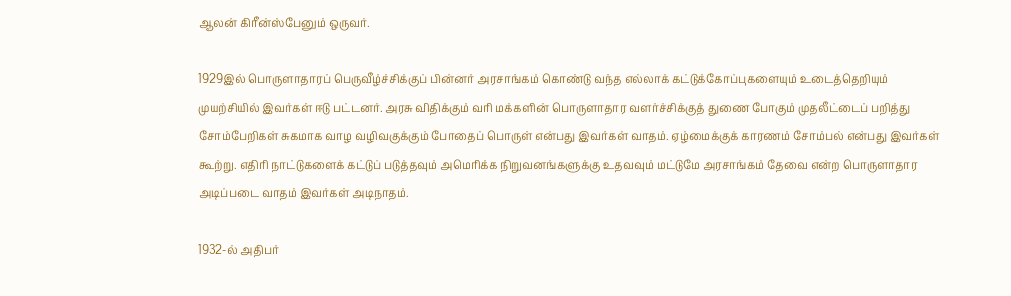ஆலன் கிரீன்ஸ்பேனும் ஒருவர்.

1929இல் பொருளாதாரப் பெருவீழ்ச்சிக்குப் பின்னர் அரசாங்கம் கொண்டு வந்த எல்லாக் கட்டுக்கோப்புகளையும் உடைத்தெறியும் முயற்சியில் இவர்கள் ஈடு பட்டனர். அரசு விதிக்கும் வரி மக்களின் பொருளாதார வளர்ச்சிக்குத் துணை போகும் முதலீட்டைப் பறித்து சோம்பேறிகள் சுகமாக வாழ வழிவகுக்கும் போதைப் பொருள் என்பது இவர்கள் வாதம். ஏழ்மைக்குக் காரணம் சோம்பல் என்பது இவர்கள் கூற்று. எதிரி நாட்டுகளைக் கட்டுப் படுத்தவும் அமெரிக்க நிறுவனங்களுக்கு உதவவும் மட்டுமே அரசாங்கம் தேவை என்ற பொருளாதார அடிப்படை வாதம் இவர்கள் அடிநாதம்.

1932-ல் அதிபர்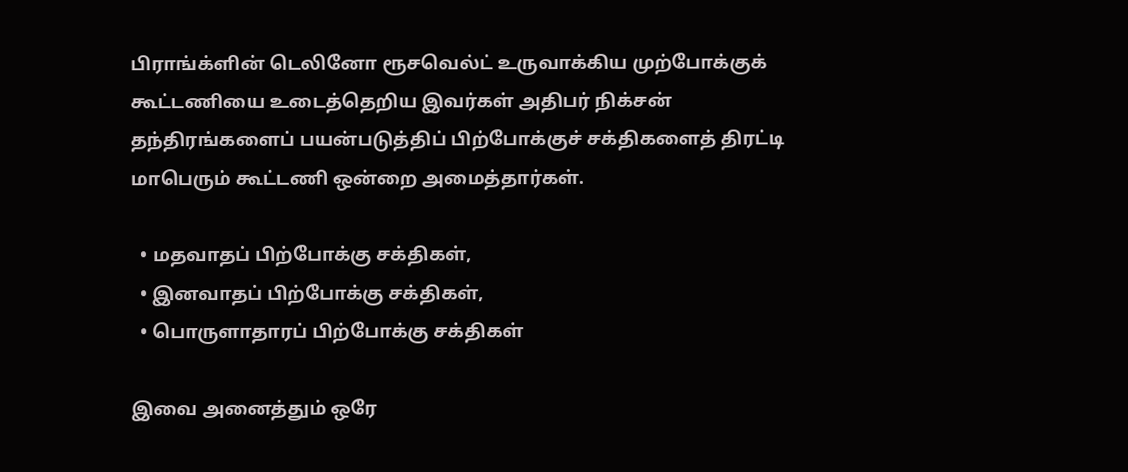பிராங்க்ளின் டெலினோ ரூசவெல்ட் உருவாக்கிய முற்போக்குக் கூட்டணியை உடைத்தெறிய இவர்கள் அதிபர் நிக்சன் தந்திரங்களைப் பயன்படுத்திப் பிற்போக்குச் சக்திகளைத் திரட்டி மாபெரும் கூட்டணி ஒன்றை அமைத்தார்கள்.

  • மதவாதப் பிற்போக்கு சக்திகள்,
  • இனவாதப் பிற்போக்கு சக்திகள்,
  • பொருளாதாரப் பிற்போக்கு சக்திகள்

இவை அனைத்தும் ஒரே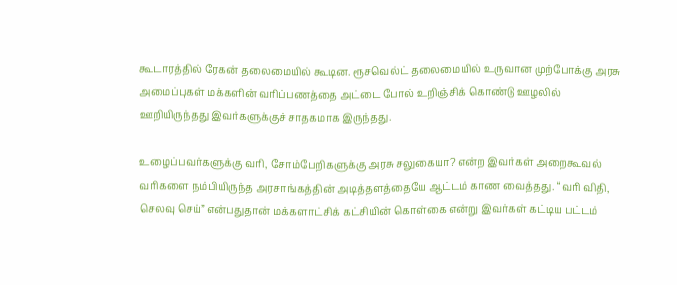கூடாரத்தில் ரேகன் தலைமையில் கூடின. ரூசவெல்ட் தலைமையில் உருவான முற்போக்கு அரசு அமைப்புகள் மக்களின் வரிப்பணத்தை அட்டை போல் உறிஞ்சிக் கொண்டு ஊழலில் ஊறியிருந்தது இவர்களுக்குச் சாதகமாக இருந்தது.

உழைப்பவர்களுக்கு வரி, சோம்பேறிகளுக்கு அரசு சலுகையா? என்ற இவர்கள் அறைகூவல் வரிகளை நம்பியிருந்த அரசாங்கத்தின் அடித்தளத்தையே ஆட்டம் காண வைத்தது. “வரி விதி, செலவு செய்” என்பதுதான் மக்களாட்சிக் கட்சியின் கொள்கை என்று இவர்கள் கட்டிய பட்டம்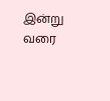இன்று வரை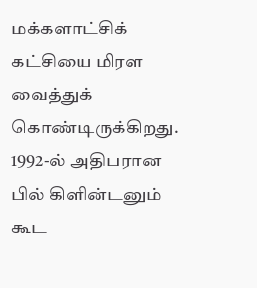மக்களாட்சிக் கட்சியை மிரள வைத்துக் கொண்டிருக்கிறது. 1992-ல் அதிபரான பில் கிளின்டனும் கூட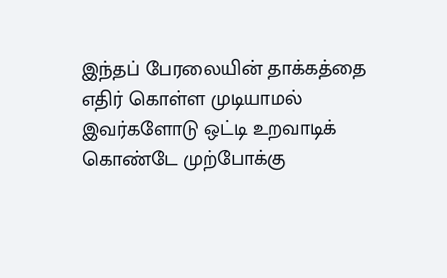இந்தப் பேரலையின் தாக்கத்தை எதிர் கொள்ள முடியாமல் இவர்களோடு ஒட்டி உறவாடிக் கொண்டே முற்போக்கு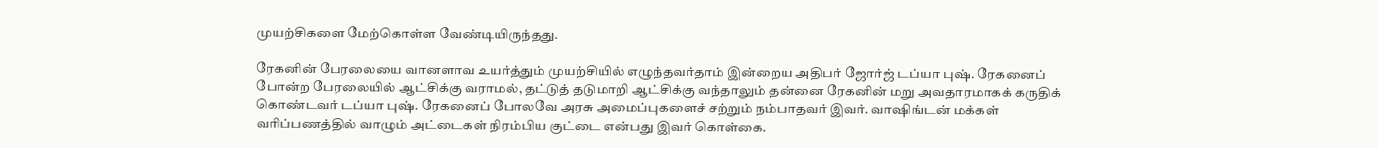முயற்சிகளை மேற்கொள்ள வேண்டியிருந்தது.

ரேகனின் பேரலையை வானளாவ உயர்த்தும் முயற்சியில் எழுந்தவர்தாம் இன்றைய அதிபர் ஜோர்ஜ் டப்யா புஷ். ரேகனைப் போன்ற பேரலையில் ஆட்சிக்கு வராமல், தட்டுத் தடுமாறி ஆட்சிக்கு வந்தாலும் தன்னை ரேகனின் மறு அவதாரமாகக் கருதிக் கொண்டவர் டப்யா புஷ். ரேகனைப் போலவே அரசு அமைப்புகளைச் சற்றும் நம்பாதவர் இவர். வாஷிங்டன் மக்கள் வரிப்பணத்தில் வாழும் அட்டைகள் நிரம்பிய குட்டை என்பது இவர் கொள்கை.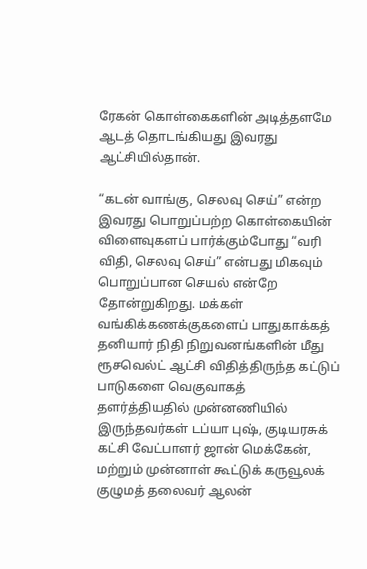ரேகன் கொள்கைகளின் அடித்தளமே ஆடத் தொடங்கியது இவரது ஆட்சியில்தான்.

“கடன் வாங்கு, செலவு செய்” என்ற இவரது பொறுப்பற்ற கொள்கையின் விளைவுகளப் பார்க்கும்போது “வரி விதி, செலவு செய்” என்பது மிகவும் பொறுப்பான செயல் என்றே தோன்றுகிறது. மக்கள் வங்கிக்கணக்குகளைப் பாதுகாக்கத் தனியார் நிதி நிறுவனங்களின் மீது ரூசவெல்ட் ஆட்சி விதித்திருந்த கட்டுப் பாடுகளை வெகுவாகத் தளர்த்தியதில் முன்னணியில் இருந்தவர்கள் டப்யா புஷ், குடியரசுக் கட்சி வேட்பாளர் ஜான் மெக்கேன், மற்றும் முன்னாள் கூட்டுக் கருவூலக் குழுமத் தலைவர் ஆலன்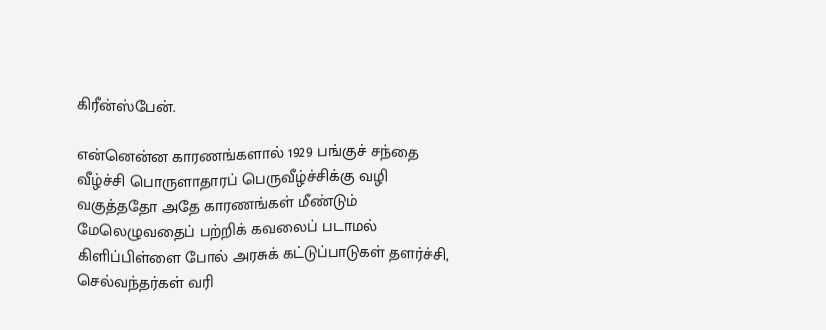கிரீன்ஸ்பேன்.

என்னென்ன காரணங்களால் 1929 பங்குச் சந்தை வீழ்ச்சி பொருளாதாரப் பெருவீழ்ச்சிக்கு வழி வகுத்ததோ அதே காரணங்கள் மீண்டும் மேலெழுவதைப் பற்றிக் கவலைப் படாமல் கிளிப்பிள்ளை போல் அரசுக் கட்டுப்பாடுகள் தளர்ச்சி, செல்வந்தர்கள் வரி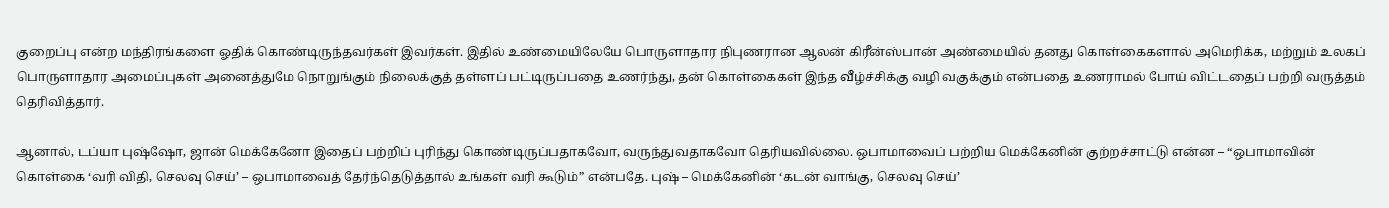குறைப்பு என்ற மந்திரங்களை ஓதிக் கொண்டிருந்தவர்கள் இவர்கள். இதில் உண்மையிலேயே பொருளாதார நிபுணரான ஆலன் கிரீன்ஸ்பான் அண்மையில் தனது கொள்கைகளால் அமெரிக்க, மற்றும் உலகப் பொருளாதார அமைப்புகள் அனைத்துமே நொறுங்கும் நிலைக்குத் தள்ளப் பட்டிருப்பதை உணர்ந்து, தன் கொள்கைகள் இந்த வீழ்ச்சிக்கு வழி வகுக்கும் என்பதை உணராமல் போய் விட்டதைப் பற்றி வருத்தம் தெரிவித்தார்.

ஆனால், டப்யா புஷ்ஷோ, ஜான் மெக்கேனோ இதைப் பற்றிப் புரிந்து கொண்டிருப்பதாகவோ, வருந்துவதாகவோ தெரியவில்லை. ஒபாமாவைப் பற்றிய மெக்கேனின் குற்றச்சாட்டு என்ன – “ஒபாமாவின் கொள்கை ‘வரி விதி, செலவு செய்’ – ஒபாமாவைத் தேர்ந்தெடுத்தால் உங்கள் வரி கூடும்” என்பதே. புஷ் – மெக்கேனின் ‘கடன் வாங்கு, செலவு செய்’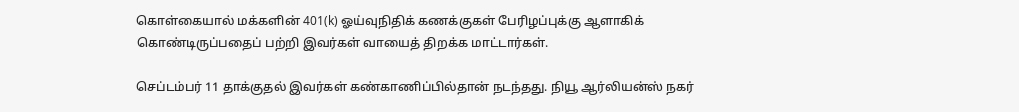கொள்கையால் மக்களின் 401(k) ஓய்வுநிதிக் கணக்குகள் பேரிழப்புக்கு ஆளாகிக் கொண்டிருப்பதைப் பற்றி இவர்கள் வாயைத் திறக்க மாட்டார்கள்.

செப்டம்பர் 11 தாக்குதல் இவர்கள் கண்காணிப்பில்தான் நடந்தது. நியூ ஆர்லியன்ஸ் நகர்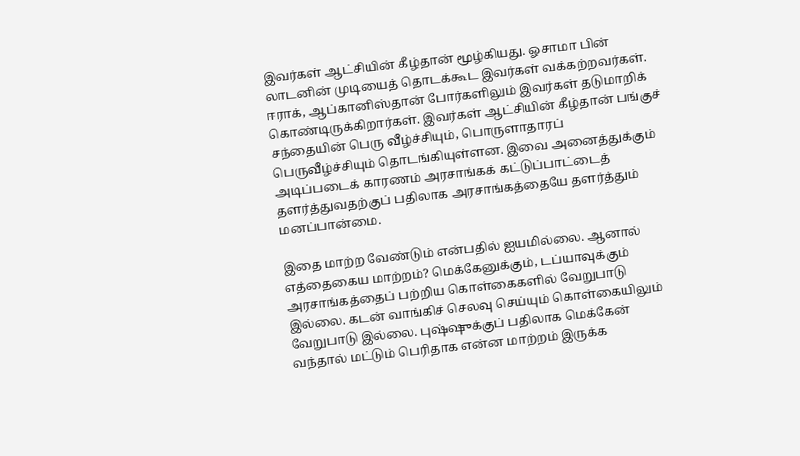இவர்கள் ஆட்சியின் கீழ்தான் மூழ்கியது. ஓசாமா பின் லாடனின் முடியைத் தொடக்கூட இவர்கள் வக்கற்றவர்கள். ஈராக், ஆப்கானிஸ்தான் போர்களிலும் இவர்கள் தடுமாறிக் கொண்டிருக்கிறார்கள். இவர்கள் ஆட்சியின் கீழ்தான் பங்குச் சந்தையின் பெரு வீழ்ச்சியும், பொருளாதாரப் பெருவீழ்ச்சியும் தொடங்கியுள்ளன. இவை அனைத்துக்கும் அடிப்படைக் காரணம் அரசாங்கக் கட்டுப்பாட்டைத் தளர்த்துவதற்குப் பதிலாக அரசாங்கத்தையே தளர்த்தும் மனப்பான்மை.

இதை மாற்ற வேண்டும் என்பதில் ஐயமில்லை. ஆனால் எத்தைகைய மாற்றம்? மெக்கேனுக்கும், டப்யாவுக்கும் அரசாங்கத்தைப் பற்றிய கொள்கைகளில் வேறுபாடு இல்லை. கடன் வாங்கிச் செலவு செய்யும் கொள்கையிலும் வேறுபாடு இல்லை. புஷ்ஷுக்குப் பதிலாக மெக்கேன் வந்தால் மட்டும் பெரிதாக என்ன மாற்றம் இருக்க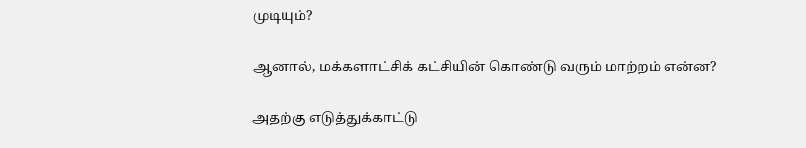முடியும்?

ஆனால், மக்களாட்சிக் கட்சியின் கொண்டு வரும் மாற்றம் என்ன?

அதற்கு எடுத்துக்காட்டு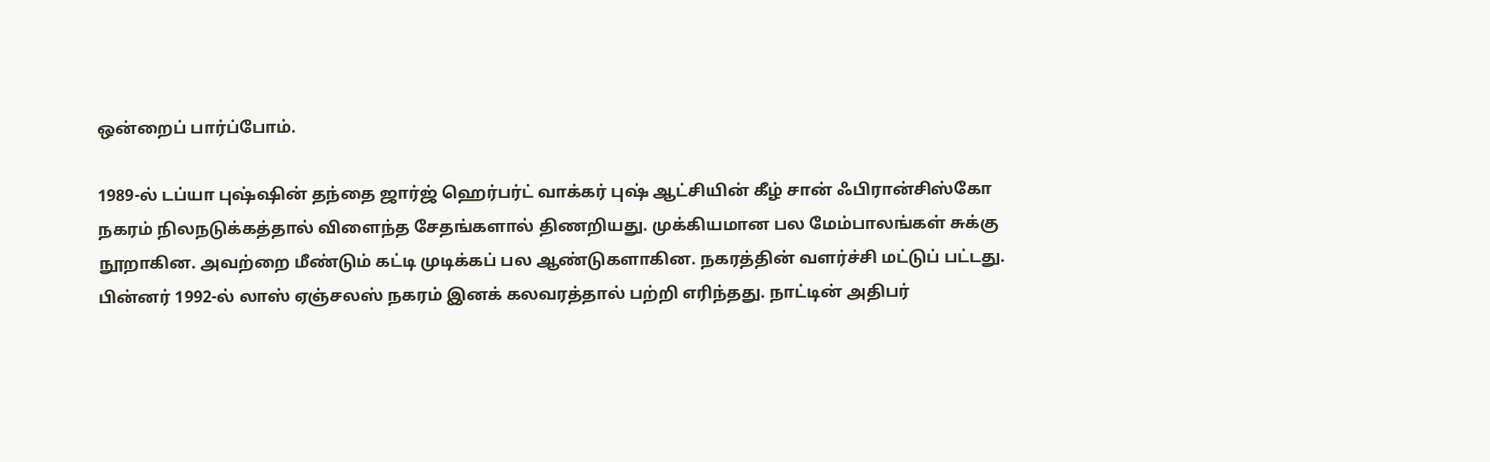ஒன்றைப் பார்ப்போம்.

1989-ல் டப்யா புஷ்ஷின் தந்தை ஜார்ஜ் ஹெர்பர்ட் வாக்கர் புஷ் ஆட்சியின் கீழ் சான் ஃபிரான்சிஸ்கோ நகரம் நிலநடுக்கத்தால் விளைந்த சேதங்களால் திணறியது. முக்கியமான பல மேம்பாலங்கள் சுக்கு நூறாகின. அவற்றை மீண்டும் கட்டி முடிக்கப் பல ஆண்டுகளாகின. நகரத்தின் வளர்ச்சி மட்டுப் பட்டது. பின்னர் 1992-ல் லாஸ் ஏஞ்சலஸ் நகரம் இனக் கலவரத்தால் பற்றி எரிந்தது. நாட்டின் அதிபர்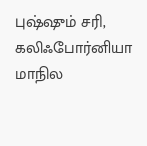புஷ்ஷும் சரி, கலிஃபோர்னியா மாநில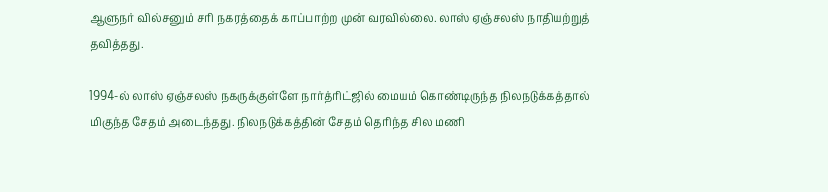ஆளுநர் வில்சனும் சரி நகரத்தைக் காப்பாற்ற முன் வரவில்லை. லாஸ் ஏஞ்சலஸ் நாதியற்றுத் தவித்தது.

1994-ல் லாஸ் ஏஞ்சலஸ் நகருக்குள்ளே நார்த்ரிட்ஜில் மையம் கொண்டிருந்த நிலநடுக்கத்தால் மிகுந்த சேதம் அடைந்தது. நிலநடுக்கத்தின் சேதம் தெரிந்த சில மணி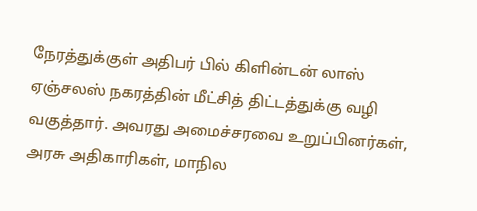நேரத்துக்குள் அதிபர் பில் கிளின்டன் லாஸ் ஏஞ்சலஸ் நகரத்தின் மீட்சித் திட்டத்துக்கு வழி வகுத்தார். அவரது அமைச்சரவை உறுப்பினர்கள், அரசு அதிகாரிகள், மாநில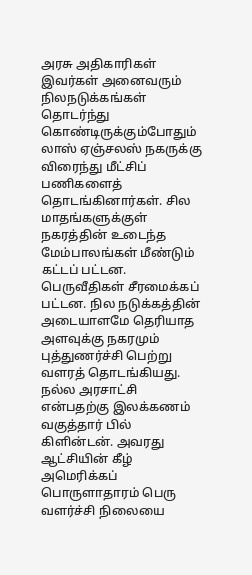அரசு அதிகாரிகள் இவர்கள் அனைவரும் நிலநடுக்கங்கள் தொடர்ந்து கொண்டிருக்கும்போதும் லாஸ் ஏஞ்சலஸ் நகருக்கு விரைந்து மீட்சிப் பணிகளைத் தொடங்கினார்கள். சில மாதங்களுக்குள் நகரத்தின் உடைந்த மேம்பாலங்கள் மீண்டும் கட்டப் பட்டன. பெருவீதிகள் சீரமைக்கப் பட்டன. நில நடுக்கத்தின் அடையாளமே தெரியாத அளவுக்கு நகரமும் புத்துணர்ச்சி பெற்று வளரத் தொடங்கியது. நல்ல அரசாட்சி என்பதற்கு இலக்கணம் வகுத்தார் பில் கிளின்டன். அவரது ஆட்சியின் கீழ் அமெரிக்கப் பொருளாதாரம் பெரு வளர்ச்சி நிலையை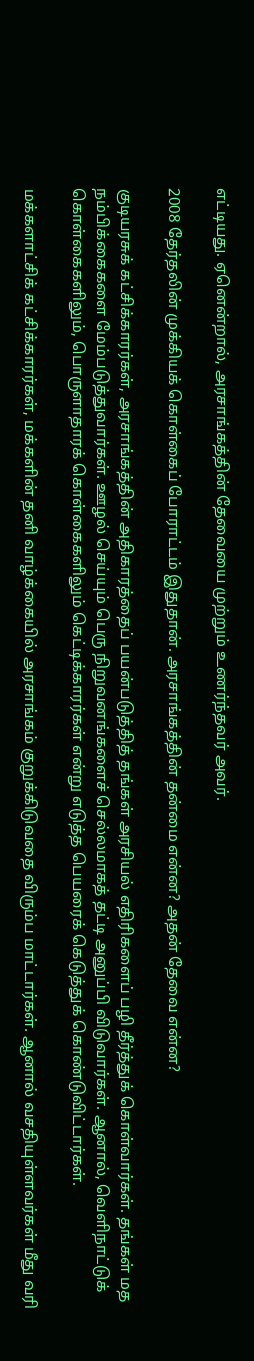எட்டியது. ஏனென்றால், அரசாங்கத்தின் தேவையை முற்றும் உணர்ந்தவர் அவர்.

2008 தேர்தலின் முக்கியக் கொள்கைப் போராட்டம் இதுதான். அரசாங்கத்தின் தன்மை என்ன? அதன் தேவை என்ன?

குடியரசுக் கட்சிக்காரர்கள், அரசாங்கத்தின் அதிகாரத்தைப் பயன்படுத்தித் தங்கள் அரசியல் எதிரிகளைப் பழி தீர்த்துக் கொள்வார்கள். தங்கள் மத நம்பிக்கைகளை மேம்படுத்துவார்கள். ஊழல் செய்யும் பெரு நிறுவனங்களைச் செல்லமாகத் தட்டி அனுப்பி விடுவார்கள். ஆனால், வெளிநாட்டுக் கொள்கைகளிலும், பொருளாதாரக் கொள்கைகளிலும் கெட்டிக்காரர்கள் என்று எடுத்த பெயரைக் கெடுத்துக் கொண்டுவிட்டார்கள்.

மக்களாட்சிக் கட்சிக்காரர்கள், மக்களின் தனி வாழ்க்கையில் அரசாங்கம் குறுக்கிடுவதை விரும்ப மாட்டார்கள். ஆனால் வசதியுள்ளவர்கள் மீது வரி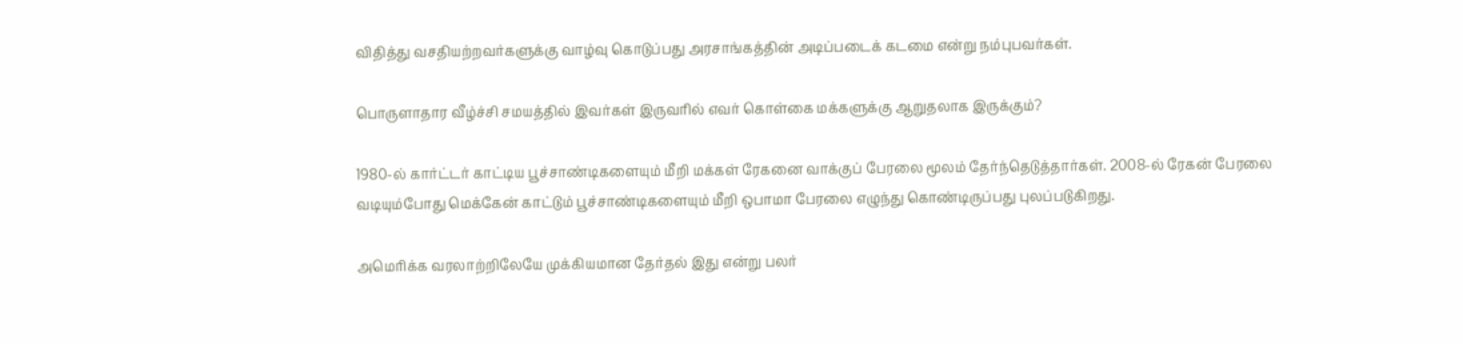விதித்து வசதியற்றவர்களுக்கு வாழ்வு கொடுப்பது அரசாங்கத்தின் அடிப்படைக் கடமை என்று நம்புபவர்கள்.

பொருளாதார வீழ்ச்சி சமயத்தில் இவர்கள் இருவரில் எவர் கொள்கை மக்களுக்கு ஆறுதலாக இருக்கும்?

1980-ல் கார்ட்டர் காட்டிய பூச்சாண்டிகளையும் மீறி மக்கள் ரேகனை வாக்குப் பேரலை மூலம் தேர்ந்தெடுத்தார்கள். 2008-ல் ரேகன் பேரலை வடியும்போது மெக்கேன் காட்டும் பூச்சாண்டிகளையும் மீறி ஒபாமா பேரலை எழுந்து கொண்டிருப்பது புலப்படுகிறது.

அமெரிக்க வரலாற்றிலேயே முக்கியமான தேர்தல் இது என்று பலர்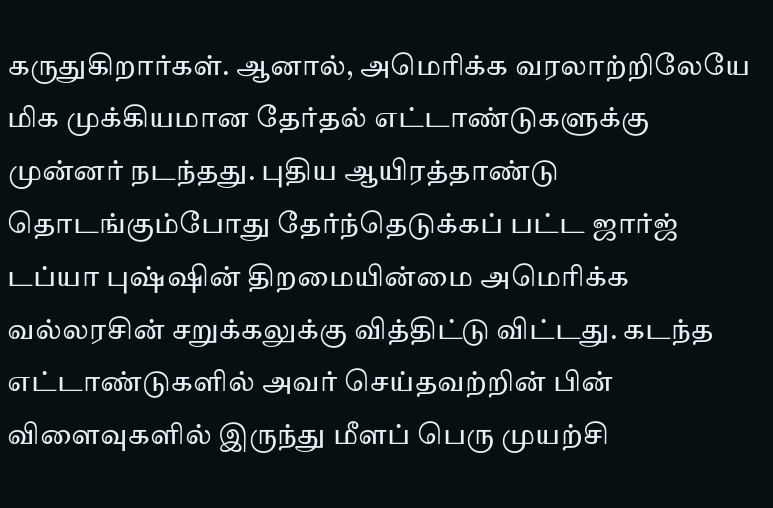கருதுகிறார்கள். ஆனால், அமெரிக்க வரலாற்றிலேயே மிக முக்கியமான தேர்தல் எட்டாண்டுகளுக்கு முன்னர் நடந்தது. புதிய ஆயிரத்தாண்டு தொடங்கும்போது தேர்ந்தெடுக்கப் பட்ட ஜார்ஜ் டப்யா புஷ்ஷின் திறமையின்மை அமெரிக்க வல்லரசின் சறுக்கலுக்கு வித்திட்டு விட்டது. கடந்த எட்டாண்டுகளில் அவர் செய்தவற்றின் பின் விளைவுகளில் இருந்து மீளப் பெரு முயற்சி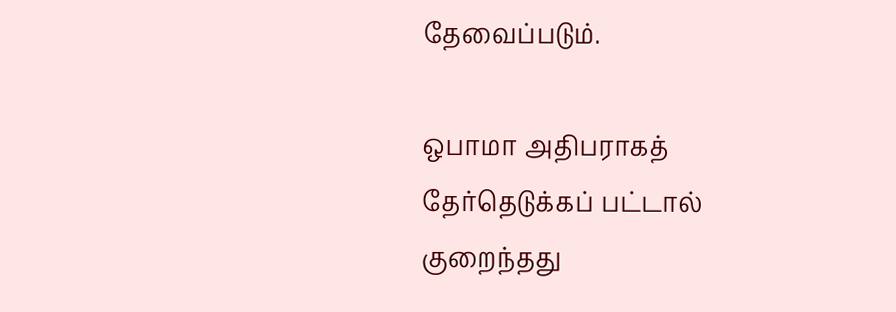தேவைப்படும்.

ஒபாமா அதிபராகத் தேர்தெடுக்கப் பட்டால் குறைந்தது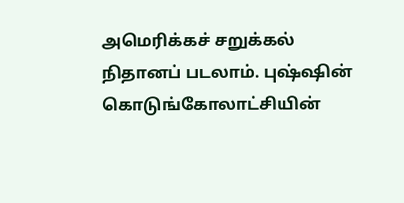அமெரிக்கச் சறுக்கல் நிதானப் படலாம். புஷ்ஷின் கொடுங்கோலாட்சியின்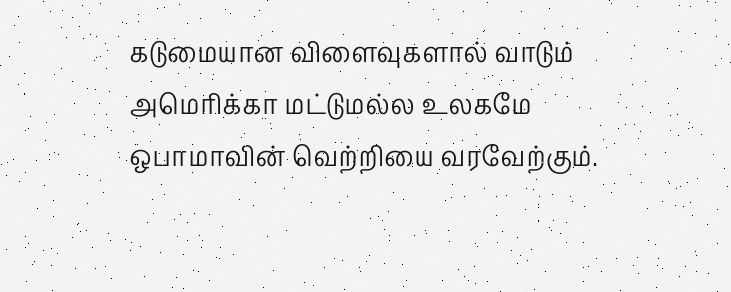கடுமையான விளைவுகளால் வாடும் அமெரிக்கா மட்டுமல்ல உலகமே ஒபாமாவின் வெற்றியை வரவேற்கும்.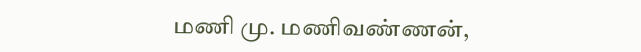மணி மு. மணிவண்ணன்,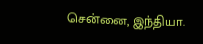சென்னை, இந்தியா.